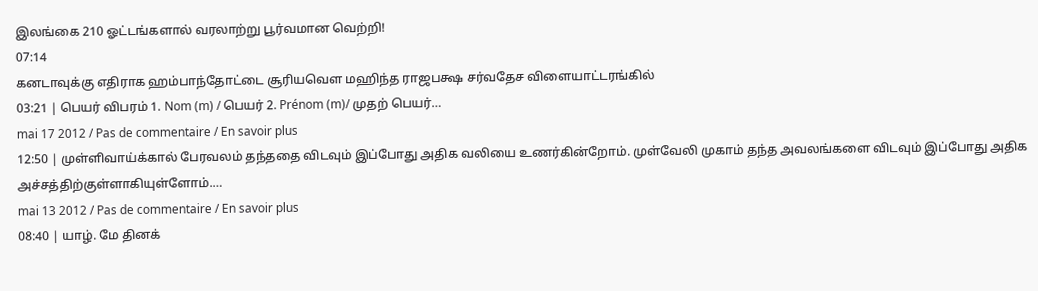இலங்கை 210 ஓட்டங்களால் வரலாற்று பூர்வமான வெற்றி!
07:14
கனடாவுக்கு எதிராக ஹம்பாந்தோட்டை சூரியவௌ மஹிந்த ராஜபக்ஷ சர்வதேச விளையாட்டரங்கில்
03:21 | பெயர் விபரம் 1. Nom (m) / பெயர் 2. Prénom (m)/ முதற் பெயர்…
mai 17 2012 / Pas de commentaire / En savoir plus
12:50 | முள்ளிவாய்க்கால் பேரவலம் தந்ததை விடவும் இப்போது அதிக வலியை உணர்கின்றோம். முள்வேலி முகாம் தந்த அவலங்களை விடவும் இப்போது அதிக அச்சத்திற்குள்ளாகியுள்ளோம்.…
mai 13 2012 / Pas de commentaire / En savoir plus
08:40 | யாழ். மே தினக்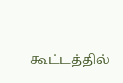கூட்டத்தில்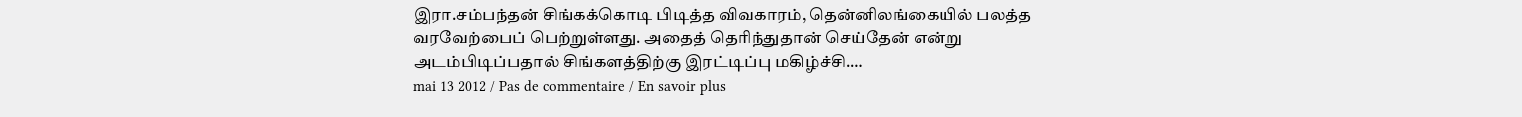இரா.சம்பந்தன் சிங்கக்கொடி பிடித்த விவகாரம், தென்னிலங்கையில் பலத்த வரவேற்பைப் பெற்றுள்ளது. அதைத் தெரிந்துதான் செய்தேன் என்று அடம்பிடிப்பதால் சிங்களத்திற்கு இரட்டிப்பு மகிழ்ச்சி.…
mai 13 2012 / Pas de commentaire / En savoir plus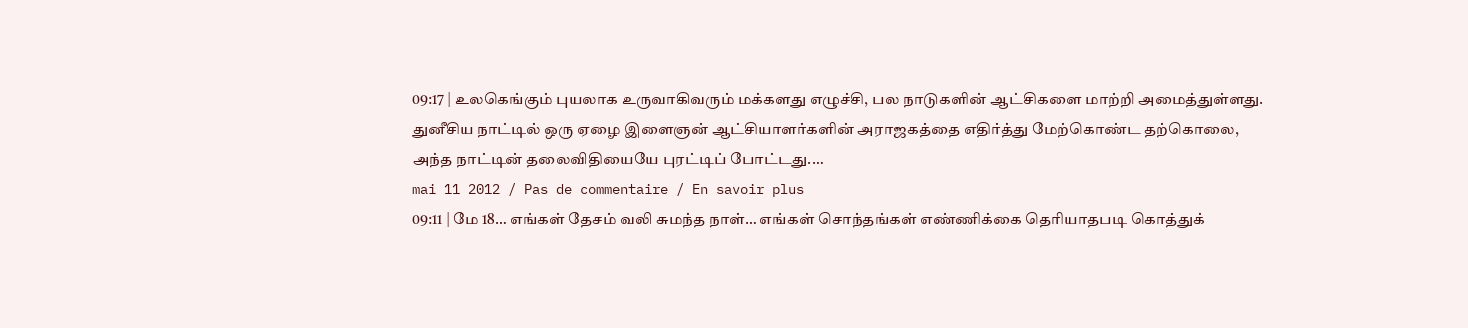09:17 | உலகெங்கும் புயலாக உருவாகிவரும் மக்களது எழுச்சி, பல நாடுகளின் ஆட்சிகளை மாற்றி அமைத்துள்ளது. துனீசிய நாட்டில் ஒரு ஏழை இளைஞன் ஆட்சியாளர்களின் அராஜகத்தை எதிர்த்து மேற்கொண்ட தற்கொலை, அந்த நாட்டின் தலைவிதியையே புரட்டிப் போட்டது.…
mai 11 2012 / Pas de commentaire / En savoir plus
09:11 | மே 18… எங்கள் தேசம் வலி சுமந்த நாள்… எங்கள் சொந்தங்கள் எண்ணிக்கை தெரியாதபடி கொத்துக்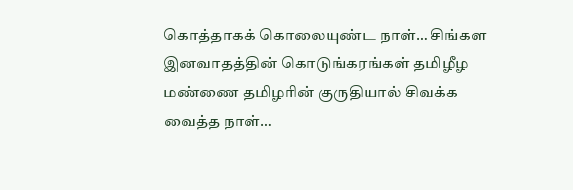கொத்தாகக் கொலையுண்ட நாள்… சிங்கள இனவாதத்தின் கொடுங்கரங்கள் தமிழீழ மண்ணை தமிழரின் குருதியால் சிவக்க வைத்த நாள்…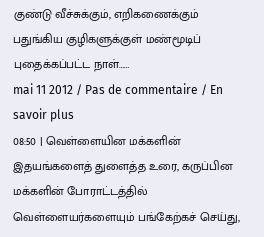குண்டு வீச்சுக்கும், எறிகணைக்கும் பதுங்கிய குழிகளுக்குள் மண்மூடிப் புதைக்கப்பட்ட நாள்……
mai 11 2012 / Pas de commentaire / En savoir plus
08:50 | வெள்ளையின மக்களின் இதயங்களைத் துளைத்த உரை, கருப்பின மக்களின் போராட்டத்தில் வெள்ளையர்களையும் பங்கேற்கச் செய்து,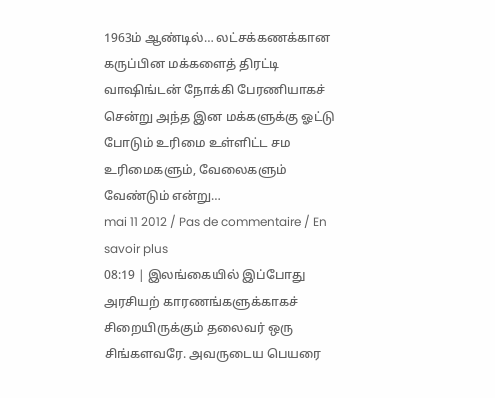1963ம் ஆண்டில்… லட்சக்கணக்கான கருப்பின மக்களைத் திரட்டி வாஷிங்டன் நோக்கி பேரணியாகச் சென்று அந்த இன மக்களுக்கு ஓட்டு போடும் உரிமை உள்ளிட்ட சம உரிமைகளும், வேலைகளும் வேண்டும் என்று…
mai 11 2012 / Pas de commentaire / En savoir plus
08:19 | இலங்கையில் இப்போது அரசியற் காரணங்களுக்காகச் சிறையிருக்கும் தலைவர் ஒரு சிங்களவரே. அவருடைய பெயரை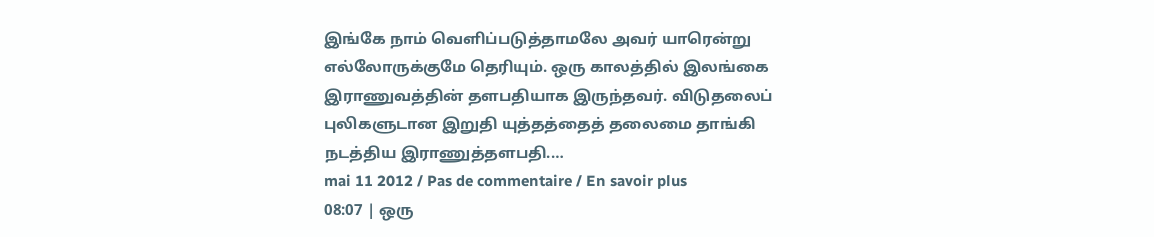இங்கே நாம் வெளிப்படுத்தாமலே அவர் யாரென்று எல்லோருக்குமே தெரியும். ஒரு காலத்தில் இலங்கை இராணுவத்தின் தளபதியாக இருந்தவர். விடுதலைப் புலிகளுடான இறுதி யுத்தத்தைத் தலைமை தாங்கி நடத்திய இராணுத்தளபதி.…
mai 11 2012 / Pas de commentaire / En savoir plus
08:07 | ஒரு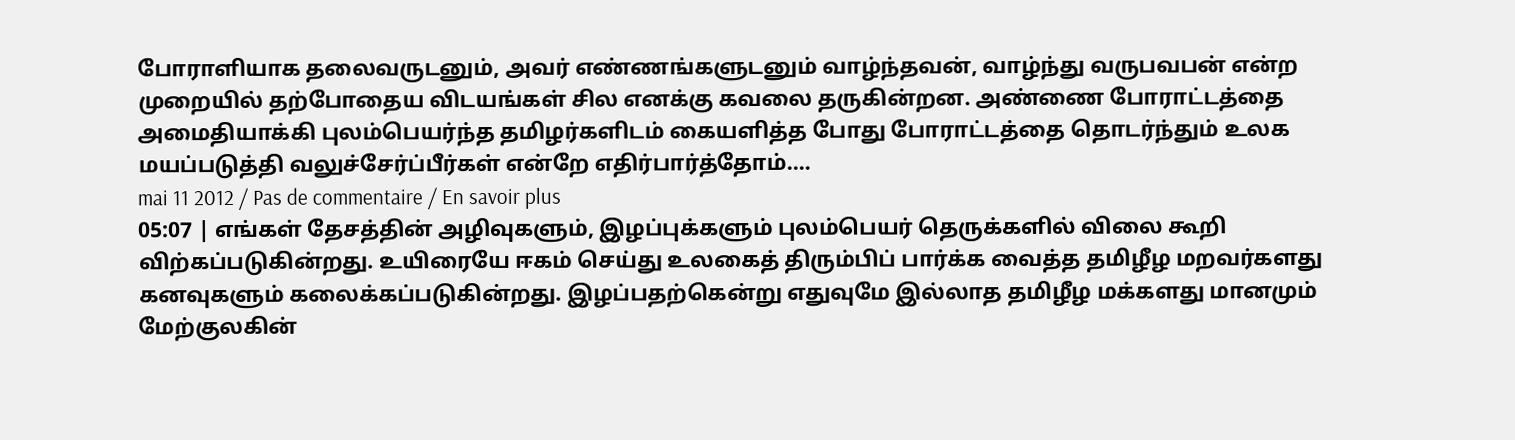போராளியாக தலைவருடனும், அவர் எண்ணங்களுடனும் வாழ்ந்தவன், வாழ்ந்து வருபவபன் என்ற முறையில் தற்போதைய விடயங்கள் சில எனக்கு கவலை தருகின்றன. அண்ணை போராட்டத்தை அமைதியாக்கி புலம்பெயர்ந்த தமிழர்களிடம் கையளித்த போது போராட்டத்தை தொடர்ந்தும் உலக மயப்படுத்தி வலுச்சேர்ப்பீர்கள் என்றே எதிர்பார்த்தோம்.…
mai 11 2012 / Pas de commentaire / En savoir plus
05:07 | எங்கள் தேசத்தின் அழிவுகளும், இழப்புக்களும் புலம்பெயர் தெருக்களில் விலை கூறி விற்கப்படுகின்றது. உயிரையே ஈகம் செய்து உலகைத் திரும்பிப் பார்க்க வைத்த தமிழீழ மறவர்களது கனவுகளும் கலைக்கப்படுகின்றது. இழப்பதற்கென்று எதுவுமே இல்லாத தமிழீழ மக்களது மானமும் மேற்குலகின்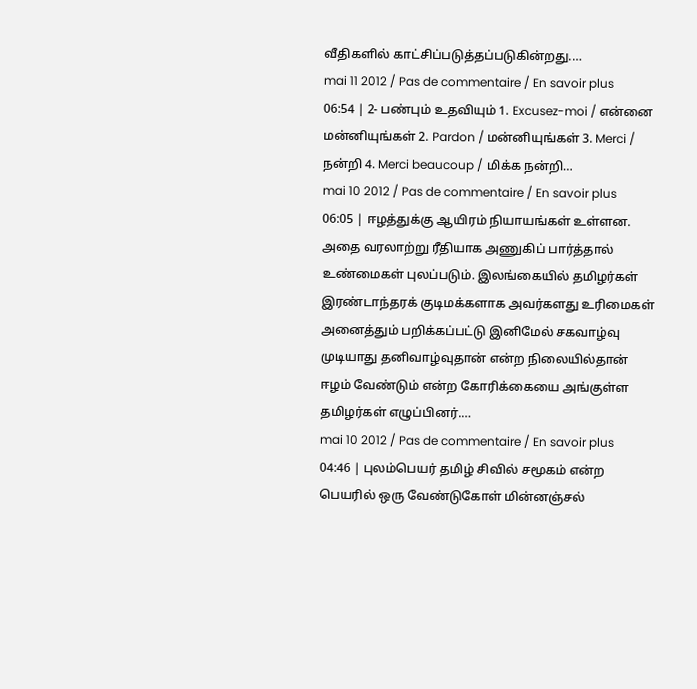வீதிகளில் காட்சிப்படுத்தப்படுகின்றது.…
mai 11 2012 / Pas de commentaire / En savoir plus
06:54 | 2- பண்பும் உதவியும் 1. Excusez-moi / என்னை மன்னியுங்கள் 2. Pardon / மன்னியுங்கள் 3. Merci / நன்றி 4. Merci beaucoup / மிக்க நன்றி…
mai 10 2012 / Pas de commentaire / En savoir plus
06:05 | ஈழத்துக்கு ஆயிரம் நியாயங்கள் உள்ளன. அதை வரலாற்று ரீதியாக அணுகிப் பார்த்தால் உண்மைகள் புலப்படும். இலங்கையில் தமிழர்கள் இரண்டாந்தரக் குடிமக்களாக அவர்களது உரிமைகள் அனைத்தும் பறிக்கப்பட்டு இனிமேல் சகவாழ்வு முடியாது தனிவாழ்வுதான் என்ற நிலையில்தான் ஈழம் வேண்டும் என்ற கோரிக்கையை அங்குள்ள தமிழர்கள் எழுப்பினர்.…
mai 10 2012 / Pas de commentaire / En savoir plus
04:46 | புலம்பெயர் தமிழ் சிவில் சமூகம் என்ற பெயரில் ஒரு வேண்டுகோள் மின்னஞ்சல்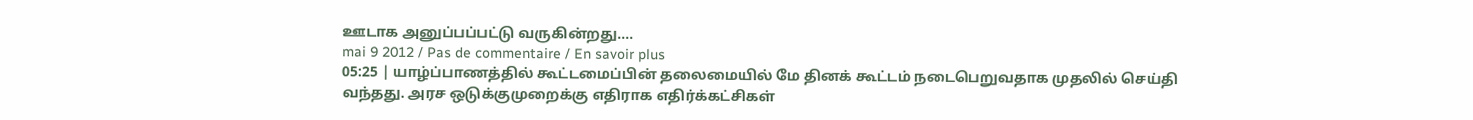ஊடாக அனுப்பப்பட்டு வருகின்றது.…
mai 9 2012 / Pas de commentaire / En savoir plus
05:25 | யாழ்ப்பாணத்தில் கூட்டமைப்பின் தலைமையில் மே தினக் கூட்டம் நடைபெறுவதாக முதலில் செய்தி வந்தது. அரச ஒடுக்குமுறைக்கு எதிராக எதிர்க்கட்சிகள்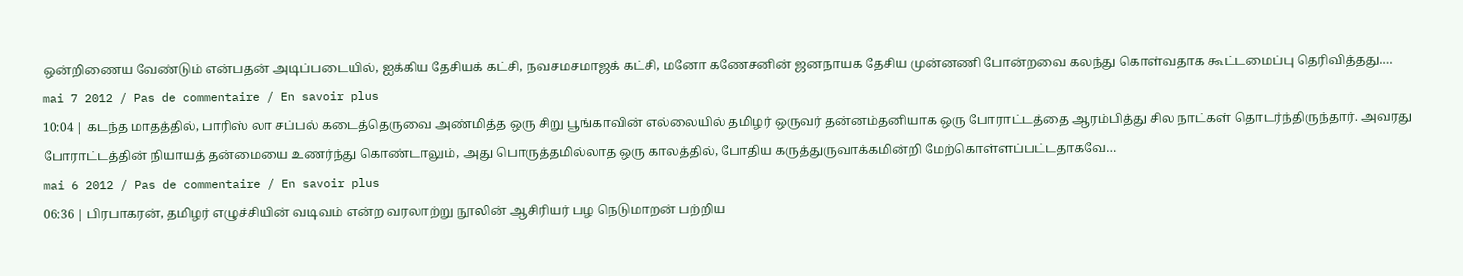ஒன்றிணைய வேண்டும் என்பதன் அடிப்படையில், ஐக்கிய தேசியக் கட்சி, நவசமசமாஜக் கட்சி, மனோ கணேசனின் ஜனநாயக தேசிய முன்னணி போன்றவை கலந்து கொள்வதாக கூட்டமைப்பு தெரிவித்தது.…
mai 7 2012 / Pas de commentaire / En savoir plus
10:04 | கடந்த மாதத்தில், பாரிஸ் லா சப்பல் கடைத்தெருவை அண்மித்த ஒரு சிறு பூங்காவின் எல்லையில் தமிழர் ஒருவர் தன்னம்தனியாக ஒரு போராட்டத்தை ஆரம்பித்து சில நாட்கள் தொடர்ந்திருந்தார். அவரது போராட்டத்தின் நியாயத் தன்மையை உணர்ந்து கொண்டாலும், அது பொருத்தமில்லாத ஒரு காலத்தில், போதிய கருத்துருவாக்கமின்றி மேற்கொள்ளப்பட்டதாகவே…
mai 6 2012 / Pas de commentaire / En savoir plus
06:36 | பிரபாகரன், தமிழர் எழுச்சியின் வடிவம் என்ற வரலாற்று நூலின் ஆசிரியர் பழ நெடுமாறன் பற்றிய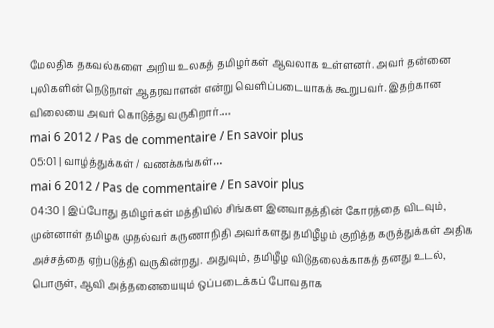மேலதிக தகவல்களை அறிய உலகத் தமிழர்கள் ஆவலாக உள்ளனர். அவர் தன்னை புலிகளின் நெடுநாள் ஆதரவாளன் என்று வெளிப்படையாகக் கூறுபவர். இதற்கான விலையை அவர் கொடுத்து வருகிறார்.…
mai 6 2012 / Pas de commentaire / En savoir plus
05:01 | வாழ்த்துக்கள் / வணக்கங்கள்…
mai 6 2012 / Pas de commentaire / En savoir plus
04:30 | இப்போது தமிழர்கள் மத்தியில் சிங்கள இனவாதத்தின் கோரத்தை விடவும், முன்னாள் தமிழக முதல்வர் கருணாநிதி அவர்களது தமிழீழம் குறித்த கருத்துக்கள் அதிக அச்சத்தை ஏற்படுத்தி வருகின்றது. அதுவும், தமிழீழ விடுதலைக்காகத் தனது உடல், பொருள், ஆவி அத்தனையையும் ஒப்படைக்கப் போவதாக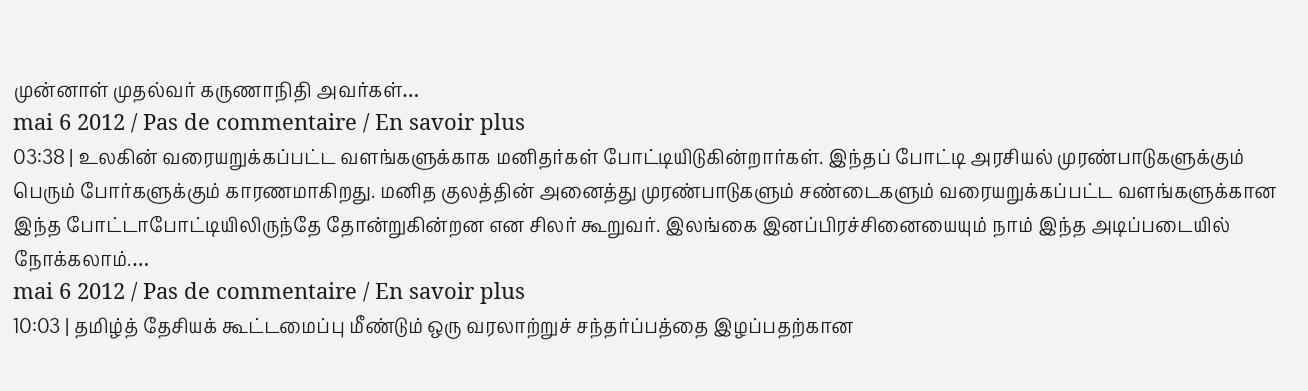முன்னாள் முதல்வர் கருணாநிதி அவர்கள்…
mai 6 2012 / Pas de commentaire / En savoir plus
03:38 | உலகின் வரையறுக்கப்பட்ட வளங்களுக்காக மனிதர்கள் போட்டியிடுகின்றார்கள். இந்தப் போட்டி அரசியல் முரண்பாடுகளுக்கும் பெரும் போர்களுக்கும் காரணமாகிறது. மனித குலத்தின் அனைத்து முரண்பாடுகளும் சண்டைகளும் வரையறுக்கப்பட்ட வளங்களுக்கான இந்த போட்டாபோட்டியிலிருந்தே தோன்றுகின்றன என சிலர் கூறுவர். இலங்கை இனப்பிரச்சினையையும் நாம் இந்த அடிப்படையில் நோக்கலாம்.…
mai 6 2012 / Pas de commentaire / En savoir plus
10:03 | தமிழ்த் தேசியக் கூட்டமைப்பு மீண்டும் ஒரு வரலாற்றுச் சந்தர்ப்பத்தை இழப்பதற்கான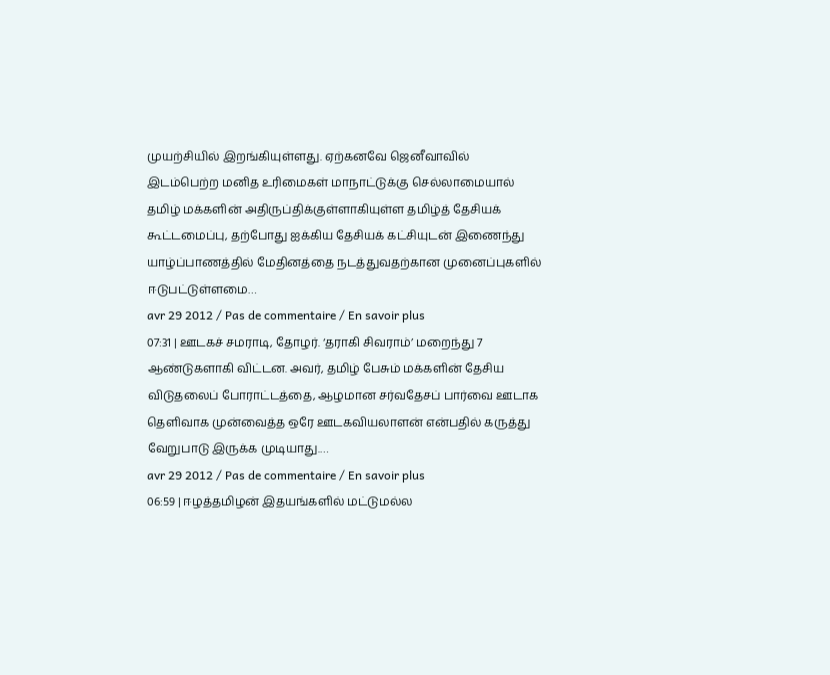முயற்சியில் இறங்கியுள்ளது. ஏற்கனவே ஜெனீவாவில் இடம்பெற்ற மனித உரிமைகள் மாநாட்டுக்கு செல்லாமையால் தமிழ் மக்களின் அதிருப்திக்குள்ளாகியுள்ள தமிழ்த் தேசியக் கூட்டமைப்பு, தற்போது ஐக்கிய தேசியக் கட்சியுடன் இணைந்து யாழ்ப்பாணத்தில் மேதினத்தை நடத்துவதற்கான முனைப்புகளில் ஈடுபட்டுள்ளமை…
avr 29 2012 / Pas de commentaire / En savoir plus
07:31 | ஊடகச் சமராடி, தோழர். ‘தராகி சிவராம்’ மறைந்து 7 ஆண்டுகளாகி விட்டன. அவர், தமிழ் பேசும் மக்களின் தேசிய விடுதலைப் போராட்டத்தை, ஆழமான சர்வதேசப் பார்வை ஊடாக தெளிவாக முன்வைத்த ஒரே ஊடகவியலாளன் என்பதில் கருத்து வேறுபாடு இருக்க முடியாது.…
avr 29 2012 / Pas de commentaire / En savoir plus
06:59 | ஈழத்தமிழன் இதயங்களில் மட்டுமல்ல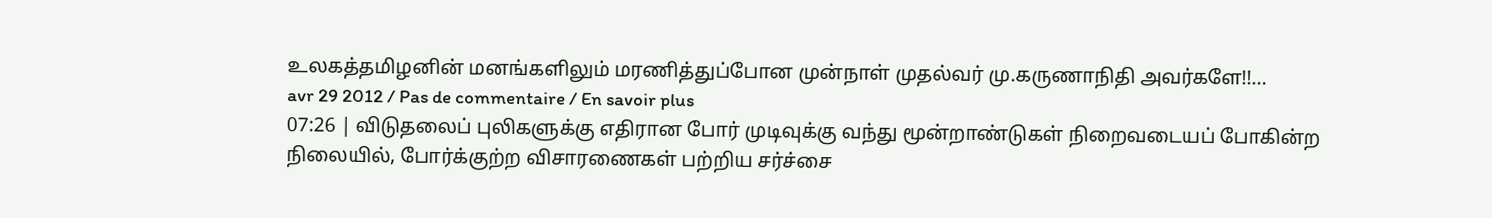உலகத்தமிழனின் மனங்களிலும் மரணித்துப்போன முன்நாள் முதல்வர் மு.கருணாநிதி அவர்களே!!…
avr 29 2012 / Pas de commentaire / En savoir plus
07:26 | விடுதலைப் புலிகளுக்கு எதிரான போர் முடிவுக்கு வந்து மூன்றாண்டுகள் நிறைவடையப் போகின்ற நிலையில், போர்க்குற்ற விசாரணைகள் பற்றிய சர்ச்சை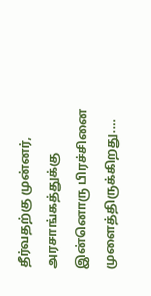தீர்வதற்கு முன்னர், அரசாங்கத்துக்கு இன்னொரு பிரச்சினை முளைத்திருக்கிறது.…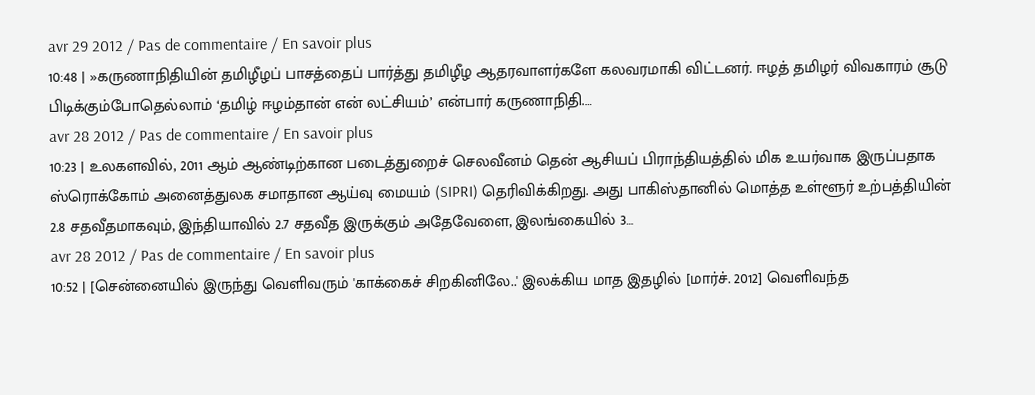avr 29 2012 / Pas de commentaire / En savoir plus
10:48 | »கருணாநிதியின் தமிழீழப் பாசத்தைப் பார்த்து தமிழீழ ஆதரவாளர்களே கலவரமாகி விட்டனர். ஈழத் தமிழர் விவகாரம் சூடு பிடிக்கும்போதெல்லாம் ‘தமிழ் ஈழம்தான் என் லட்சியம்’ என்பார் கருணாநிதி.…
avr 28 2012 / Pas de commentaire / En savoir plus
10:23 | உலகளவில், 2011 ஆம் ஆண்டிற்கான படைத்துறைச் செலவீனம் தென் ஆசியப் பிராந்தியத்தில் மிக உயர்வாக இருப்பதாக ஸ்ரொக்கோம் அனைத்துலக சமாதான ஆய்வு மையம் (SIPRI) தெரிவிக்கிறது. அது பாகிஸ்தானில் மொத்த உள்ளூர் உற்பத்தியின் 2.8 சதவீதமாகவும், இந்தியாவில் 2.7 சதவீத இருக்கும் அதேவேளை, இலங்கையில் 3…
avr 28 2012 / Pas de commentaire / En savoir plus
10:52 | [சென்னையில் இருந்து வெளிவரும் 'காக்கைச் சிறகினிலே..' இலக்கிய மாத இதழில் [மார்ச். 2012] வெளிவந்த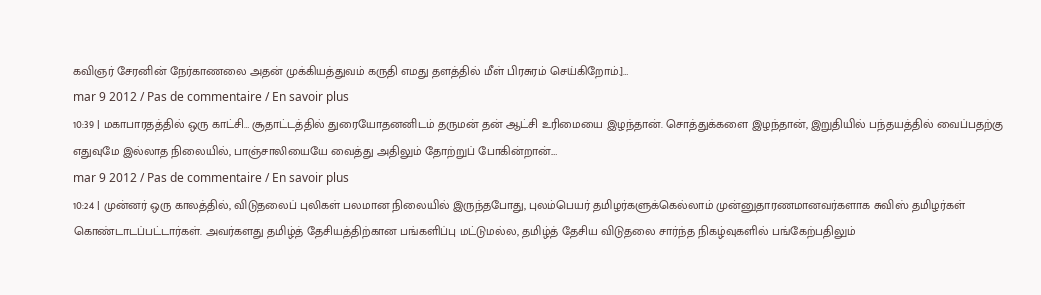கவிஞர் சேரனின் நேர்காணலை அதன் முக்கியத்துவம் கருதி எமது தளத்தில் மீள் பிரசுரம் செய்கிறோம்.]…
mar 9 2012 / Pas de commentaire / En savoir plus
10:39 | மகாபாரதத்தில் ஒரு காட்சி… சூதாட்டத்தில் துரையோதனனிடம் தருமன் தன் ஆட்சி உரிமையை இழந்தான். சொத்துக்களை இழந்தான், இறுதியில் பந்தயத்தில் வைப்பதற்கு எதுவுமே இல்லாத நிலையில், பாஞ்சாலியையே வைத்து அதிலும் தோற்றுப் போகின்றான்.…
mar 9 2012 / Pas de commentaire / En savoir plus
10:24 | முன்னர் ஒரு காலத்தில், விடுதலைப் புலிகள் பலமான நிலையில் இருந்தபோது, புலம்பெயர் தமிழர்களுக்கெல்லாம் முன்னுதாரணமானவர்களாக சுவிஸ் தமிழர்கள் கொண்டாடப்பட்டார்கள். அவர்களது தமிழ்த் தேசியத்திற்கான பங்களிப்பு மட்டுமல்ல, தமிழ்த் தேசிய விடுதலை சார்ந்த நிகழ்வுகளில் பங்கேற்பதிலும்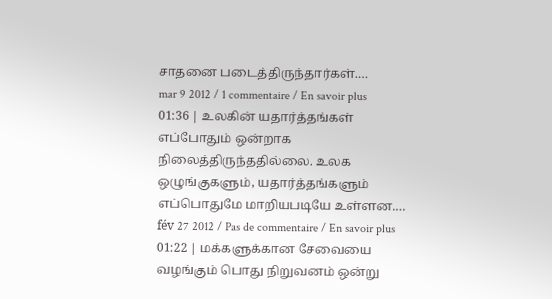சாதனை படைத்திருந்தார்கள்.…
mar 9 2012 / 1 commentaire / En savoir plus
01:36 | உலகின் யதார்த்தங்கள் எப்போதும் ஒன்றாக நிலைத்திருந்ததில்லை. உலக ஒழுங்குகளும், யதார்த்தங்களும் எப்பொதுமே மாறியபடியே உள்ளன.…
fév 27 2012 / Pas de commentaire / En savoir plus
01:22 | மக்களுக்கான சேவையை வழங்கும் பொது நிறுவனம் ஒன்று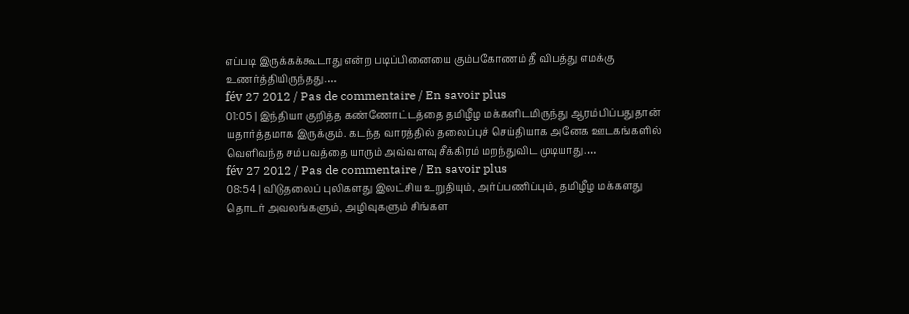எப்படி இருக்கக்கூடாது என்ற படிப்பினையை கும்பகோணம் தீ விபத்து எமக்கு உணர்த்தியிருந்தது.…
fév 27 2012 / Pas de commentaire / En savoir plus
01:05 | இந்தியா குறித்த கண்ணோட்டத்தை தமிழீழ மக்களிடமிருந்து ஆரம்பிப்பதுதான் யதார்த்தமாக இருக்கும். கடந்த வாரத்தில் தலைப்புச் செய்தியாக அனேக ஊடகங்களில் வெளிவந்த சம்பவத்தை யாரும் அவ்வளவு சீக்கிரம் மறந்துவிட முடியாது.…
fév 27 2012 / Pas de commentaire / En savoir plus
08:54 | விடுதலைப் புலிகளது இலட்சிய உறுதியும், அர்ப்பணிப்பும், தமிழீழ மக்களது தொடர் அவலங்களும், அழிவுகளும் சிங்கள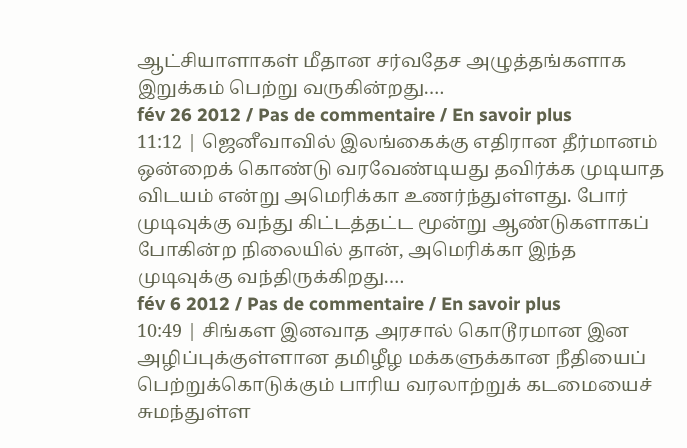ஆட்சியாளாகள் மீதான சர்வதேச அழுத்தங்களாக இறுக்கம் பெற்று வருகின்றது.…
fév 26 2012 / Pas de commentaire / En savoir plus
11:12 | ஜெனீவாவில் இலங்கைக்கு எதிரான தீர்மானம் ஒன்றைக் கொண்டு வரவேண்டியது தவிர்க்க முடியாத விடயம் என்று அமெரிக்கா உணர்ந்துள்ளது. போர் முடிவுக்கு வந்து கிட்டத்தட்ட மூன்று ஆண்டுகளாகப் போகின்ற நிலையில் தான், அமெரிக்கா இந்த முடிவுக்கு வந்திருக்கிறது.…
fév 6 2012 / Pas de commentaire / En savoir plus
10:49 | சிங்கள இனவாத அரசால் கொடூரமான இன அழிப்புக்குள்ளான தமிழீழ மக்களுக்கான நீதியைப் பெற்றுக்கொடுக்கும் பாரிய வரலாற்றுக் கடமையைச் சுமந்துள்ள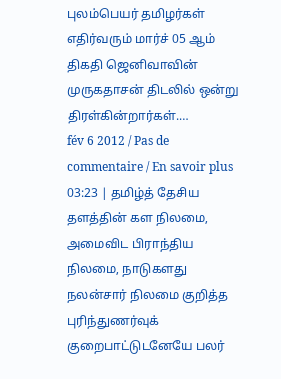புலம்பெயர் தமிழர்கள் எதிர்வரும் மார்ச் 05 ஆம் திகதி ஜெனிவாவின் முருகதாசன் திடலில் ஒன்று திரள்கின்றார்கள்.…
fév 6 2012 / Pas de commentaire / En savoir plus
03:23 | தமிழ்த் தேசிய தளத்தின் கள நிலமை, அமைவிட பிராந்திய நிலமை, நாடுகளது நலன்சார் நிலமை குறித்த புரிந்துணர்வுக் குறைபாட்டுடனேயே பலர்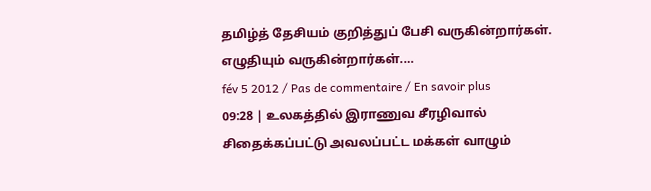தமிழ்த் தேசியம் குறித்துப் பேசி வருகின்றார்கள். எழுதியும் வருகின்றார்கள்.…
fév 5 2012 / Pas de commentaire / En savoir plus
09:28 | உலகத்தில் இராணுவ சீரழிவால் சிதைக்கப்பட்டு அவலப்பட்ட மக்கள் வாழும்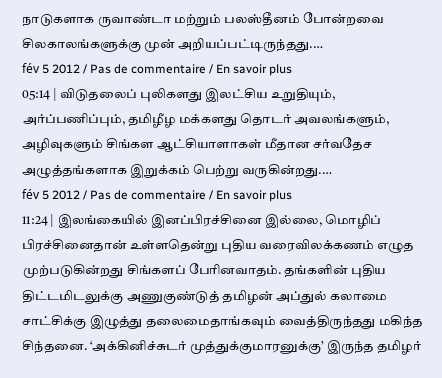நாடுகளாக ருவாண்டா மற்றும் பலஸ்தீனம் போன்றவை சிலகாலங்களுக்கு முன் அறியப்பட்டிருந்தது.…
fév 5 2012 / Pas de commentaire / En savoir plus
05:14 | விடுதலைப் புலிகளது இலட்சிய உறுதியும், அர்ப்பணிப்பும், தமிழீழ மக்களது தொடர் அவலங்களும், அழிவுகளும் சிங்கள ஆட்சியாளாகள் மீதான சர்வதேச அழுத்தங்களாக இறுக்கம் பெற்று வருகின்றது.…
fév 5 2012 / Pas de commentaire / En savoir plus
11:24 | இலங்கையில் இனப்பிரச்சினை இல்லை, மொழிப் பிரச்சினைதான் உள்ளதென்று புதிய வரைவிலக்கணம் எழுத முற்படுகின்றது சிங்களப் பேரினவாதம். தங்களின் புதிய திட்டமிடலுக்கு அணுகுண்டுத் தமிழன் அப்துல் கலாமை சாட்சிக்கு இழுத்து தலைமைதாங்கவும் வைத்திருந்தது மகிந்த சிந்தனை. ‘அக்கினிச்சுடர் முத்துக்குமாரனுக்கு’ இருந்த தமிழர்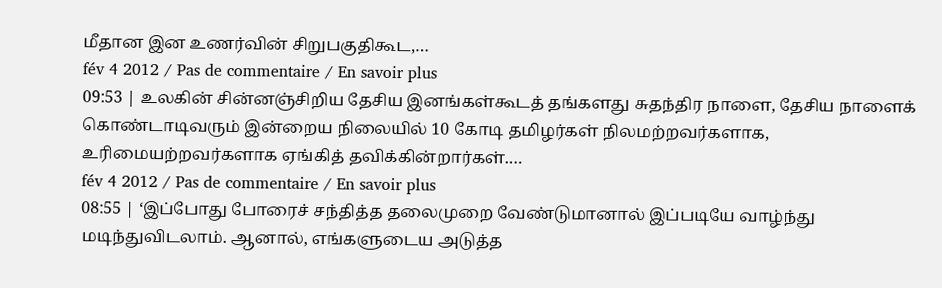மீதான இன உணர்வின் சிறுபகுதிகூட,…
fév 4 2012 / Pas de commentaire / En savoir plus
09:53 | உலகின் சின்னஞ்சிறிய தேசிய இனங்கள்கூடத் தங்களது சுதந்திர நாளை, தேசிய நாளைக் கொண்டாடிவரும் இன்றைய நிலையில் 10 கோடி தமிழர்கள் நிலமற்றவர்களாக, உரிமையற்றவர்களாக ஏங்கித் தவிக்கின்றார்கள்.…
fév 4 2012 / Pas de commentaire / En savoir plus
08:55 | ‘இப்போது போரைச் சந்தித்த தலைமுறை வேண்டுமானால் இப்படியே வாழ்ந்து மடிந்துவிடலாம். ஆனால், எங்களுடைய அடுத்த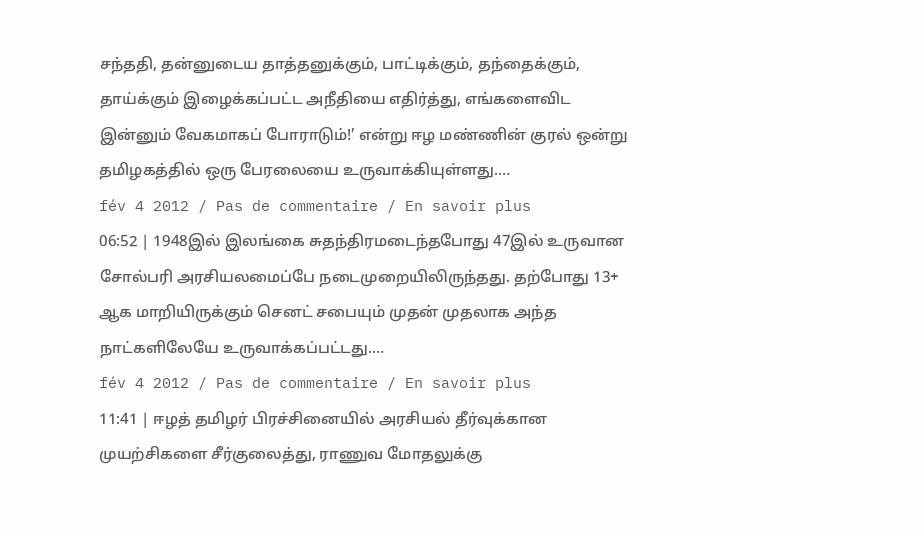சந்ததி, தன்னுடைய தாத்தனுக்கும், பாட்டிக்கும், தந்தைக்கும், தாய்க்கும் இழைக்கப்பட்ட அநீதியை எதிர்த்து, எங்களைவிட இன்னும் வேகமாகப் போராடும்!’ என்று ஈழ மண்ணின் குரல் ஒன்று தமிழகத்தில் ஒரு பேரலையை உருவாக்கியுள்ளது.…
fév 4 2012 / Pas de commentaire / En savoir plus
06:52 | 1948இல் இலங்கை சுதந்திரமடைந்தபோது 47இல் உருவான சோல்பரி அரசியலமைப்பே நடைமுறையிலிருந்தது. தற்போது 13+ ஆக மாறியிருக்கும் செனட் சபையும் முதன் முதலாக அந்த நாட்களிலேயே உருவாக்கப்பட்டது.…
fév 4 2012 / Pas de commentaire / En savoir plus
11:41 | ஈழத் தமிழர் பிரச்சினையில் அரசியல் தீர்வுக்கான முயற்சிகளை சீர்குலைத்து, ராணுவ மோதலுக்கு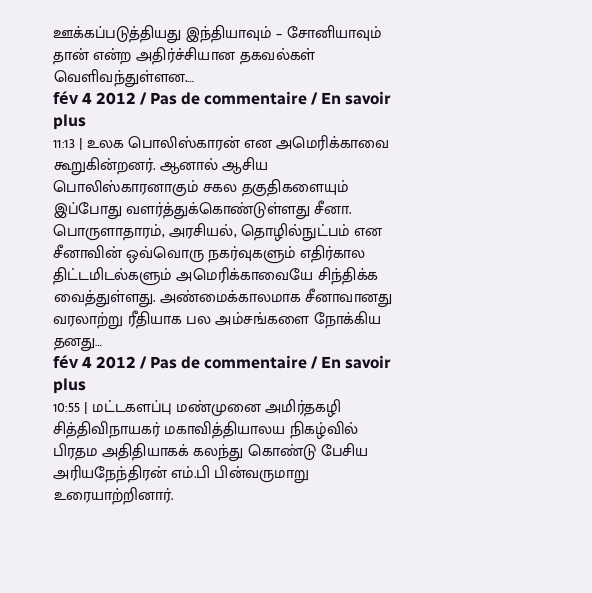ஊக்கப்படுத்தியது இந்தியாவும் – சோனியாவும் தான் என்ற அதிர்ச்சியான தகவல்கள் வெளிவந்துள்ளன.…
fév 4 2012 / Pas de commentaire / En savoir plus
11:13 | உலக பொலிஸ்காரன் என அமெரிக்காவை கூறுகின்றனர். ஆனால் ஆசிய பொலிஸ்காரனாகும் சகல தகுதிகளையும் இப்போது வளர்த்துக்கொண்டுள்ளது சீனா. பொருளாதாரம், அரசியல், தொழில்நுட்பம் என சீனாவின் ஒவ்வொரு நகர்வுகளும் எதிர்கால திட்டமிடல்களும் அமெரிக்காவையே சிந்திக்க வைத்துள்ளது. அண்மைக்காலமாக சீனாவானது வரலாற்று ரீதியாக பல அம்சங்களை நோக்கிய தனது…
fév 4 2012 / Pas de commentaire / En savoir plus
10:55 | மட்டகளப்பு மண்முனை அமிர்தகழி சித்திவிநாயகர் மகாவித்தியாலய நிகழ்வில் பிரதம அதிதியாகக் கலந்து கொண்டு பேசிய அரியநேந்திரன் எம்.பி பின்வருமாறு உரையாற்றினார்.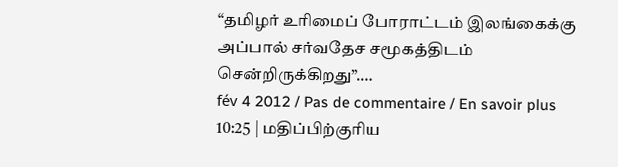“தமிழர் உரிமைப் போராட்டம் இலங்கைக்கு அப்பால் சர்வதேச சமூகத்திடம் சென்றிருக்கிறது”.…
fév 4 2012 / Pas de commentaire / En savoir plus
10:25 | மதிப்பிற்குரிய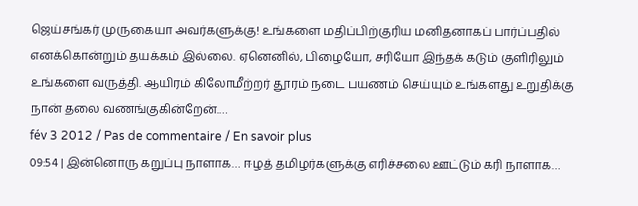ஜெய்சங்கர் முருகையா அவர்களுக்கு! உங்களை மதிப்பிற்குரிய மனிதனாகப் பார்ப்பதில் எனக்கொன்றும் தயக்கம் இல்லை. ஏனெனில், பிழையோ, சரியோ இந்தக் கடும் குளிரிலும் உங்களை வருத்தி. ஆயிரம் கிலோமீற்றர் தூரம் நடை பயணம் செய்யும் உங்களது உறுதிக்கு நான் தலை வணங்குகின்றேன்.…
fév 3 2012 / Pas de commentaire / En savoir plus
09:54 | இன்னொரு கறுப்பு நாளாக… ஈழத் தமிழர்களுக்கு எரிச்சலை ஊட்டும் கரி நாளாக…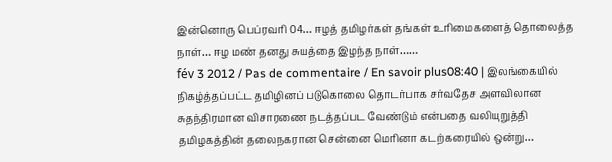இன்னொரு பெப்ரவரி 04… ஈழத் தமிழர்கள் தங்கள் உரிமைகளைத் தொலைத்த நாள்… ஈழ மண் தனது சுயத்தை இழந்த நாள்……
fév 3 2012 / Pas de commentaire / En savoir plus08:40 | இலங்கையில் நிகழ்த்தப்பட்ட தமிழினப் படுகொலை தொடர்பாக சர்வதேச அளவிலான சுதந்திரமான விசாரணை நடத்தப்பட வேண்டும் என்பதை வலியுறுத்தி தமிழகத்தின் தலைநகரான சென்னை மெரினா கடற்கரையில் ஒன்று…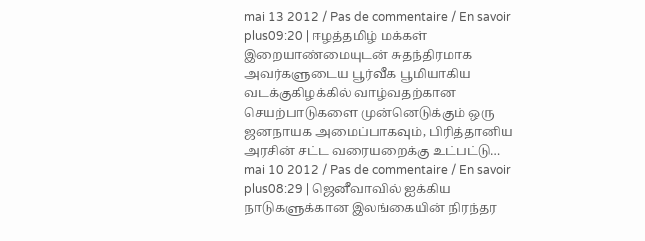mai 13 2012 / Pas de commentaire / En savoir plus09:20 | ஈழத்தமிழ் மக்கள் இறையாண்மையுடன் சுதந்திரமாக அவர்களுடைய பூர்வீக பூமியாகிய வடக்குகிழக்கில் வாழ்வதற்கான செயற்பாடுகளை முன்னெடுக்கும் ஒரு ஜனநாயக அமைப்பாகவும், பிரித்தானிய அரசின் சட்ட வரையறைக்கு உட்பட்டு…
mai 10 2012 / Pas de commentaire / En savoir plus08:29 | ஜெனீவாவில் ஐக்கிய நாடுகளுக்கான இலங்கையின் நிரந்தர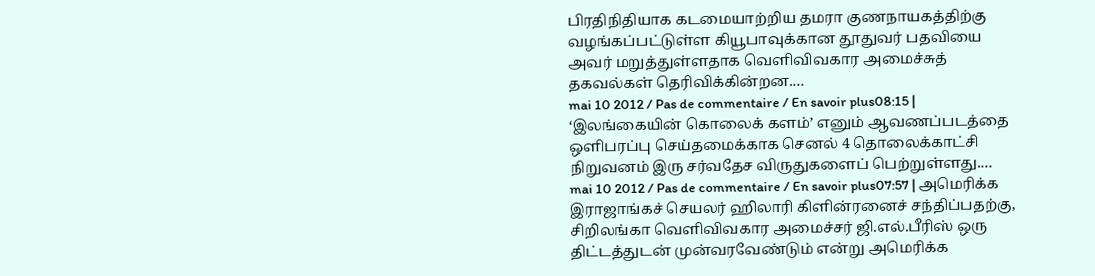பிரதிநிதியாக கடமையாற்றிய தமரா குணநாயகத்திற்கு வழங்கப்பட்டுள்ள கியூபாவுக்கான தூதுவர் பதவியை அவர் மறுத்துள்ளதாக வெளிவிவகார அமைச்சுத் தகவல்கள் தெரிவிக்கின்றன.…
mai 10 2012 / Pas de commentaire / En savoir plus08:15 | ‘இலங்கையின் கொலைக் களம்’ எனும் ஆவணப்படத்தை ஒளிபரப்பு செய்தமைக்காக செனல் 4 தொலைக்காட்சி நிறுவனம் இரு சர்வதேச விருதுகளைப் பெற்றுள்ளது.…
mai 10 2012 / Pas de commentaire / En savoir plus07:57 | அமெரிக்க இராஜாங்கச் செயலர் ஹிலாரி கிளின்ரனைச் சந்திப்பதற்கு, சிறிலங்கா வெளிவிவகார அமைச்சர் ஜி.எல்.பீரிஸ் ஒரு திட்டத்துடன் முன்வரவேண்டும் என்று அமெரிக்க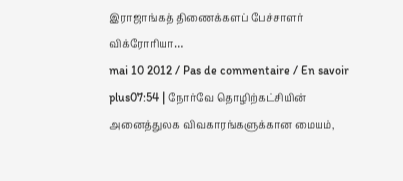இராஜாங்கத் திணைக்களப் பேச்சாளர் விக்ரோரியா…
mai 10 2012 / Pas de commentaire / En savoir plus07:54 | நோர்வே தொழிற்கட்சியின் அனைத்துலக விவகாரங்களுக்கான மையம்,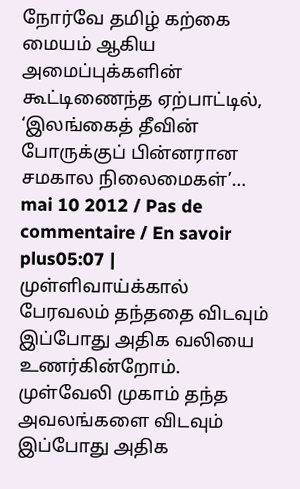நோர்வே தமிழ் கற்கை மையம் ஆகிய அமைப்புக்களின் கூட்டிணைந்த ஏற்பாட்டில், ‘இலங்கைத் தீவின் போருக்குப் பின்னரான சமகால நிலைமைகள்’…
mai 10 2012 / Pas de commentaire / En savoir plus05:07 | முள்ளிவாய்க்கால் பேரவலம் தந்ததை விடவும் இப்போது அதிக வலியை உணர்கின்றோம். முள்வேலி முகாம் தந்த அவலங்களை விடவும் இப்போது அதிக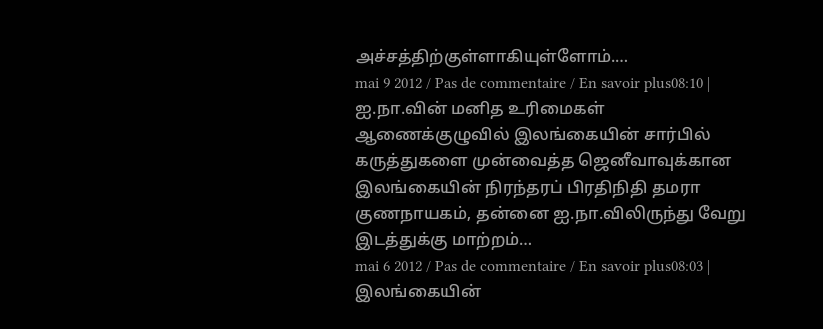அச்சத்திற்குள்ளாகியுள்ளோம்.…
mai 9 2012 / Pas de commentaire / En savoir plus08:10 | ஐ.நா.வின் மனித உரிமைகள் ஆணைக்குழுவில் இலங்கையின் சார்பில் கருத்துகளை முன்வைத்த ஜெனீவாவுக்கான இலங்கையின் நிரந்தரப் பிரதிநிதி தமரா குணநாயகம், தன்னை ஐ.நா.விலிருந்து வேறு இடத்துக்கு மாற்றம்…
mai 6 2012 / Pas de commentaire / En savoir plus08:03 | இலங்கையின்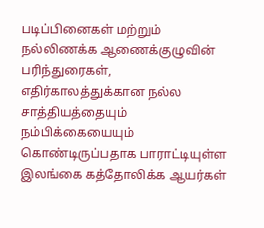படிப்பினைகள் மற்றும் நல்லிணக்க ஆணைக்குழுவின் பரிந்துரைகள், எதிர்காலத்துக்கான நல்ல சாத்தியத்தையும் நம்பிக்கையையும் கொண்டிருப்பதாக பாராட்டியுள்ள இலங்கை கத்தோலிக்க ஆயர்கள்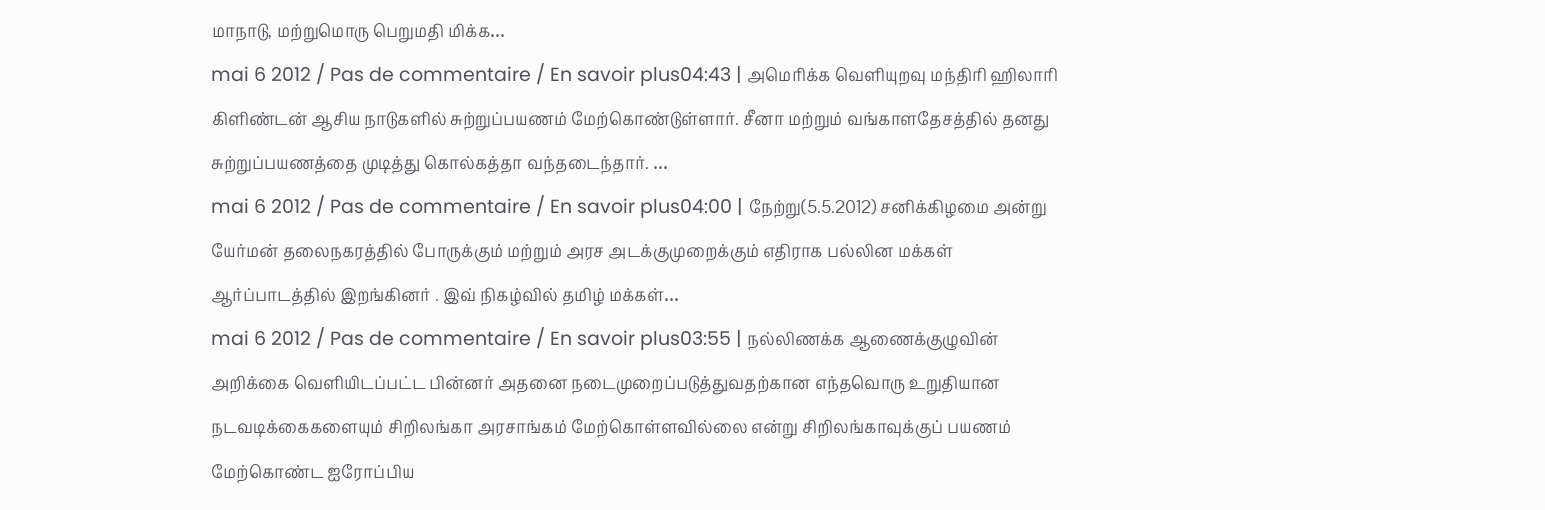மாநாடு, மற்றுமொரு பெறுமதி மிக்க…
mai 6 2012 / Pas de commentaire / En savoir plus04:43 | அமெரிக்க வெளியுறவு மந்திரி ஹிலாரி கிளிண்டன் ஆசிய நாடுகளில் சுற்றுப்பயணம் மேற்கொண்டுள்ளார். சீனா மற்றும் வங்காளதேசத்தில் தனது சுற்றுப்பயணத்தை முடித்து கொல்கத்தா வந்தடைந்தார். …
mai 6 2012 / Pas de commentaire / En savoir plus04:00 | நேற்று(5.5.2012) சனிக்கிழமை அன்று யேர்மன் தலைநகரத்தில் போருக்கும் மற்றும் அரச அடக்குமுறைக்கும் எதிராக பல்லின மக்கள் ஆர்ப்பாடத்தில் இறங்கினர் . இவ் நிகழ்வில் தமிழ் மக்கள்…
mai 6 2012 / Pas de commentaire / En savoir plus03:55 | நல்லிணக்க ஆணைக்குழுவின் அறிக்கை வெளியிடப்பட்ட பின்னர் அதனை நடைமுறைப்படுத்துவதற்கான எந்தவொரு உறுதியான நடவடிக்கைகளையும் சிறிலங்கா அரசாங்கம் மேற்கொள்ளவில்லை என்று சிறிலங்காவுக்குப் பயணம் மேற்கொண்ட ஐரோப்பிய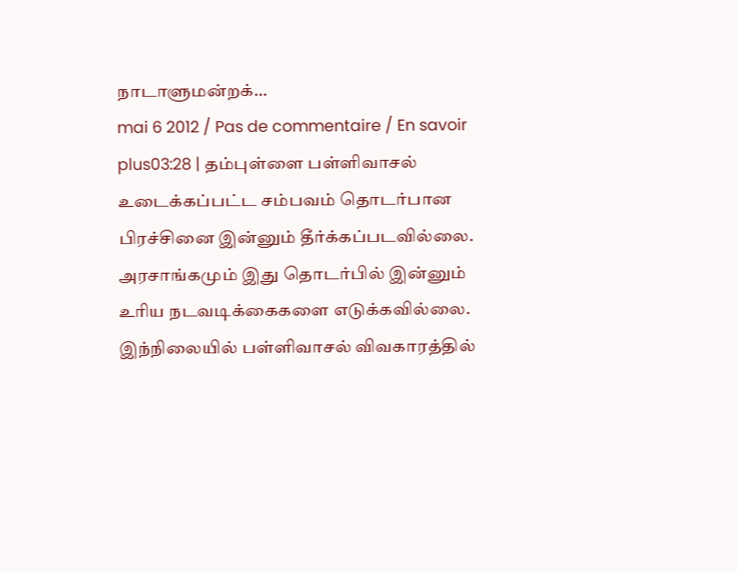நாடாளுமன்றக்…
mai 6 2012 / Pas de commentaire / En savoir plus03:28 | தம்புள்ளை பள்ளிவாசல் உடைக்கப்பட்ட சம்பவம் தொடர்பான பிரச்சினை இன்னும் தீர்க்கப்படவில்லை. அரசாங்கமும் இது தொடர்பில் இன்னும் உரிய நடவடிக்கைகளை எடுக்கவில்லை. இந்நிலையில் பள்ளிவாசல் விவகாரத்தில்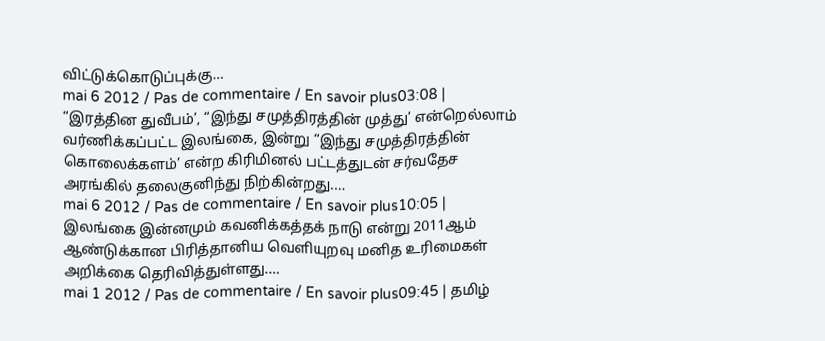விட்டுக்கொடுப்புக்கு…
mai 6 2012 / Pas de commentaire / En savoir plus03:08 | “இரத்தின துவீபம்’, “இந்து சமுத்திரத்தின் முத்து’ என்றெல்லாம் வர்ணிக்கப்பட்ட இலங்கை, இன்று “இந்து சமுத்திரத்தின் கொலைக்களம்’ என்ற கிரிமினல் பட்டத்துடன் சர்வதேச அரங்கில் தலைகுனிந்து நிற்கின்றது.…
mai 6 2012 / Pas de commentaire / En savoir plus10:05 | இலங்கை இன்னமும் கவனிக்கத்தக் நாடு என்று 2011ஆம் ஆண்டுக்கான பிரித்தானிய வெளியுறவு மனித உரிமைகள் அறிக்கை தெரிவித்துள்ளது.…
mai 1 2012 / Pas de commentaire / En savoir plus09:45 | தமிழ்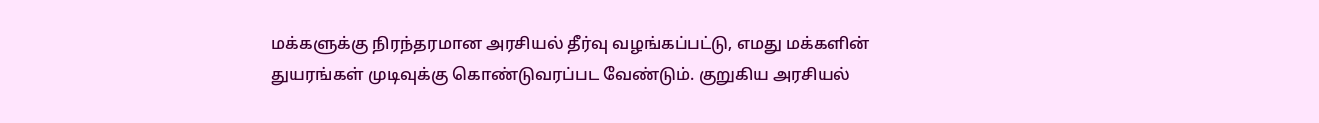மக்களுக்கு நிரந்தரமான அரசியல் தீர்வு வழங்கப்பட்டு, எமது மக்களின் துயரங்கள் முடிவுக்கு கொண்டுவரப்பட வேண்டும். குறுகிய அரசியல்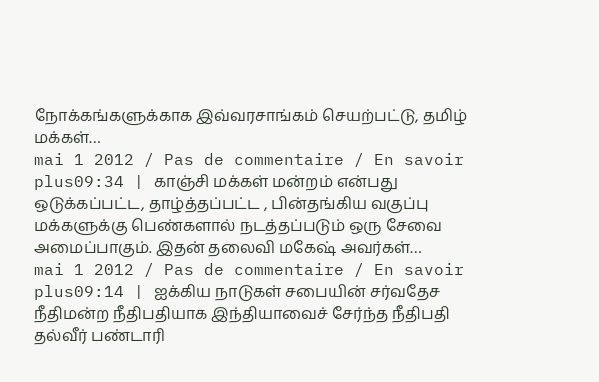நோக்கங்களுக்காக இவ்வரசாங்கம் செயற்பட்டு, தமிழ் மக்கள்…
mai 1 2012 / Pas de commentaire / En savoir plus09:34 | காஞ்சி மக்கள் மன்றம் என்பது ஒடுக்கப்பட்ட, தாழ்த்தப்பட்ட , பின்தங்கிய வகுப்பு மக்களுக்கு பெண்களால் நடத்தப்படும் ஒரு சேவை அமைப்பாகும். இதன் தலைவி மகேஷ் அவர்கள்…
mai 1 2012 / Pas de commentaire / En savoir plus09:14 | ஐக்கிய நாடுகள் சபையின் சர்வதேச நீதிமன்ற நீதிபதியாக இந்தியாவைச் சேர்ந்த நீதிபதி தல்வீர் பண்டாரி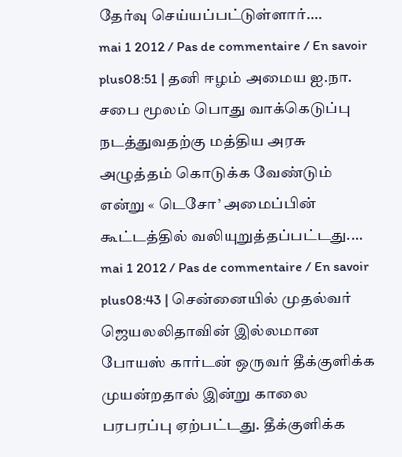தேர்வு செய்யப்பட்டுள்ளார்.…
mai 1 2012 / Pas de commentaire / En savoir plus08:51 | தனி ஈழம் அமைய ஐ.நா. சபை மூலம் பொது வாக்கெடுப்பு நடத்துவதற்கு மத்திய அரசு அழுத்தம் கொடுக்க வேண்டும் என்று « டெசோ’ அமைப்பின் கூட்டத்தில் வலியுறுத்தப்பட்டது.…
mai 1 2012 / Pas de commentaire / En savoir plus08:43 | சென்னையில் முதல்வர் ஜெயலலிதாவின் இல்லமான போயஸ் கார்டன் ஒருவர் தீக்குளிக்க முயன்றதால் இன்று காலை பரபரப்பு ஏற்பட்டது. தீக்குளிக்க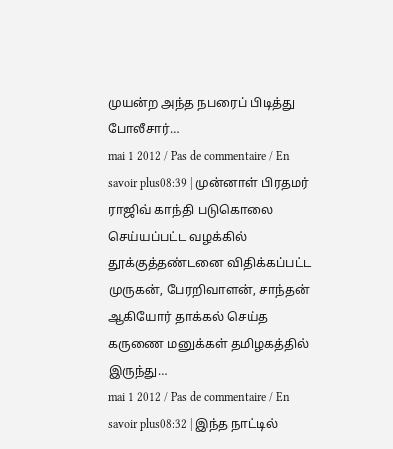முயன்ற அந்த நபரைப் பிடித்து போலீசார்…
mai 1 2012 / Pas de commentaire / En savoir plus08:39 | முன்னாள் பிரதமர் ராஜிவ் காந்தி படுகொலை செய்யப்பட்ட வழக்கில் தூக்குத்தண்டனை விதிக்கப்பட்ட முருகன், பேரறிவாளன், சாந்தன் ஆகியோர் தாக்கல் செய்த கருணை மனுக்கள் தமிழகத்தில் இருந்து…
mai 1 2012 / Pas de commentaire / En savoir plus08:32 | இந்த நாட்டில்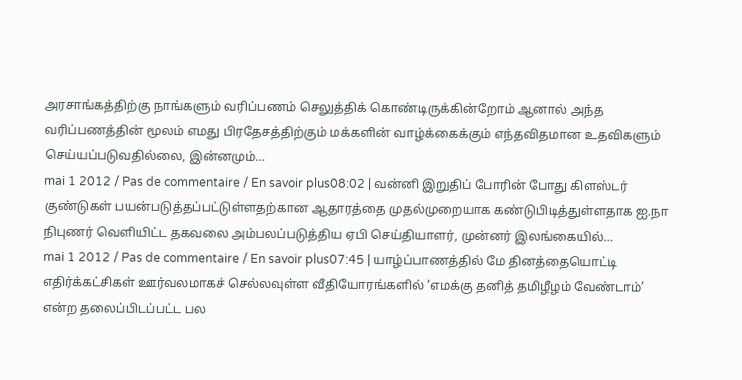அரசாங்கத்திற்கு நாங்களும் வரிப்பணம் செலுத்திக் கொண்டிருக்கின்றோம் ஆனால் அந்த வரிப்பணத்தின் மூலம் எமது பிரதேசத்திற்கும் மக்களின் வாழ்க்கைக்கும் எந்தவிதமான உதவிகளும் செய்யப்படுவதில்லை, இன்னமும்…
mai 1 2012 / Pas de commentaire / En savoir plus08:02 | வன்னி இறுதிப் போரின் போது கிளஸ்டர் குண்டுகள் பயன்படுத்தப்பட்டுள்ளதற்கான ஆதாரத்தை முதல்முறையாக கண்டுபிடித்துள்ளதாக ஐ.நா நிபுணர் வெளியிட்ட தகவலை அம்பலப்படுத்திய ஏபி செய்தியாளர், முன்னர் இலங்கையில்…
mai 1 2012 / Pas de commentaire / En savoir plus07:45 | யாழ்ப்பாணத்தில் மே தினத்தையொட்டி எதிர்க்கட்சிகள் ஊர்வலமாகச் செல்லவுள்ள வீதியோரங்களில் ‘எமக்கு தனித் தமிழீழம் வேண்டாம்’ என்ற தலைப்பிடப்பட்ட பல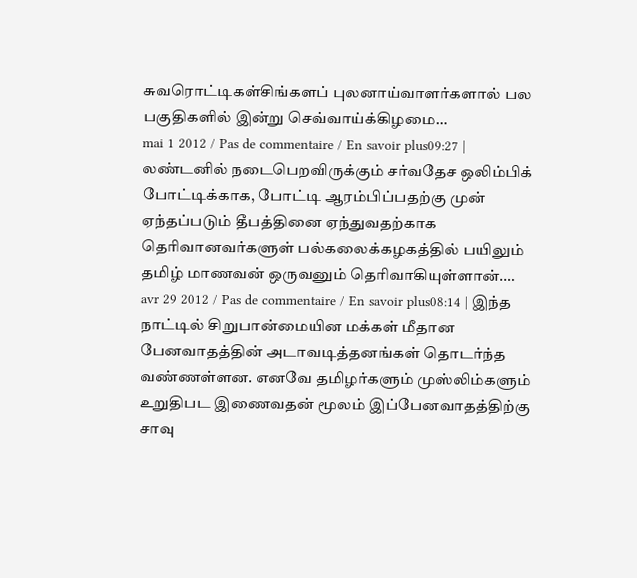சுவரொட்டிகள்சிங்களப் புலனாய்வாளர்களால் பல பகுதிகளில் இன்று செவ்வாய்க்கிழமை…
mai 1 2012 / Pas de commentaire / En savoir plus09:27 | லண்டனில் நடைபெறவிருக்கும் சர்வதேச ஒலிம்பிக் போட்டிக்காக, போட்டி ஆரம்பிப்பதற்கு முன் ஏந்தப்படும் தீபத்தினை ஏந்துவதற்காக தெரிவானவர்களுள் பல்கலைக்கழகத்தில் பயிலும் தமிழ் மாணவன் ஒருவனும் தெரிவாகியுள்ளான்.…
avr 29 2012 / Pas de commentaire / En savoir plus08:14 | இந்த நாட்டில் சிறுபான்மையின மக்கள் மீதான பேனவாதத்தின் அடாவடித்தனங்கள் தொடர்ந்த வண்ணள்ளன. எனவே தமிழர்களும் முஸ்லிம்களும் உறுதிபட இணைவதன் மூலம் இப்பேனவாதத்திற்கு சாவு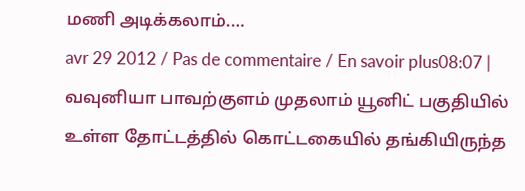மணி அடிக்கலாம்.…
avr 29 2012 / Pas de commentaire / En savoir plus08:07 | வவுனியா பாவற்குளம் முதலாம் யூனிட் பகுதியில் உள்ள தோட்டத்தில் கொட்டகையில் தங்கியிருந்த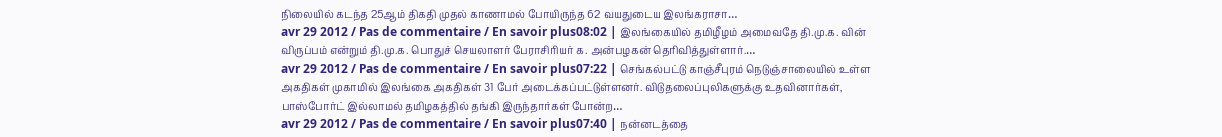நிலையில் கடந்த 25ஆம் திகதி முதல் காணாமல் போயிருந்த 62 வயதுடைய இலங்கராசா…
avr 29 2012 / Pas de commentaire / En savoir plus08:02 | இலங்கையில் தமிழீழம் அமைவதே தி.மு.க. வின் விருப்பம் என்றும் தி.மு.க. பொதுச் செயலாளர் பேராசிரியர் க. அன்பழகன் தெரிவித்துள்ளார்.…
avr 29 2012 / Pas de commentaire / En savoir plus07:22 | செங்கல்பட்டு காஞ்சீபுரம் நெடுஞ்சாலையில் உள்ள அகதிகள் முகாமில் இலங்கை அகதிகள் 31 பேர் அடைக்கப்பட்டுள்ளனர். விடுதலைப்புலிகளுக்கு உதவினார்கள், பாஸ்போர்ட் இல்லாமல் தமிழகத்தில் தங்கி இருந்தார்கள் போன்ற…
avr 29 2012 / Pas de commentaire / En savoir plus07:40 | நன்னடத்தை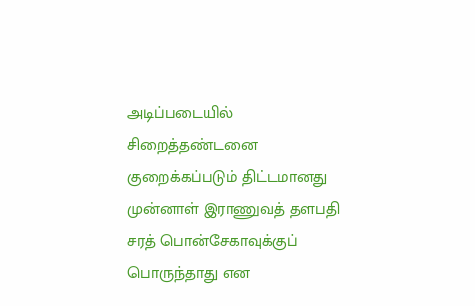அடிப்படையில் சிறைத்தண்டனை குறைக்கப்படும் திட்டமானது முன்னாள் இராணுவத் தளபதி சரத் பொன்சேகாவுக்குப் பொருந்தாது என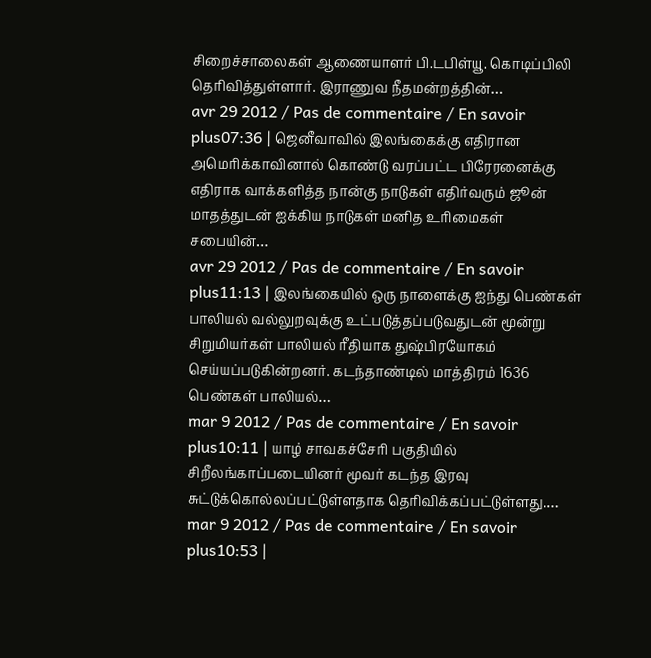சிறைச்சாலைகள் ஆணையாளர் பி.டபிள்யூ. கொடிப்பிலி தெரிவித்துள்ளார். இராணுவ நீதமன்றத்தின்…
avr 29 2012 / Pas de commentaire / En savoir plus07:36 | ஜெனீவாவில் இலங்கைக்கு எதிரான அமெரிக்காவினால் கொண்டு வரப்பட்ட பிரேரனைக்கு எதிராக வாக்களித்த நான்கு நாடுகள் எதிர்வரும் ஜூன் மாதத்துடன் ஐக்கிய நாடுகள் மனித உரிமைகள் சபையின்…
avr 29 2012 / Pas de commentaire / En savoir plus11:13 | இலங்கையில் ஒரு நாளைக்கு ஐந்து பெண்கள் பாலியல் வல்லுறவுக்கு உட்படுத்தப்படுவதுடன் மூன்று சிறுமியர்கள் பாலியல் ரீதியாக துஷ்பிரயோகம் செய்யப்படுகின்றனர். கடந்தாண்டில் மாத்திரம் 1636 பெண்கள் பாலியல்…
mar 9 2012 / Pas de commentaire / En savoir plus10:11 | யாழ் சாவகச்சேரி பகுதியில் சிறீலங்காப்படையினர் மூவர் கடந்த இரவு சுட்டுக்கொல்லப்பட்டுள்ளதாக தெரிவிக்கப்பட்டுள்ளது.…
mar 9 2012 / Pas de commentaire / En savoir plus10:53 |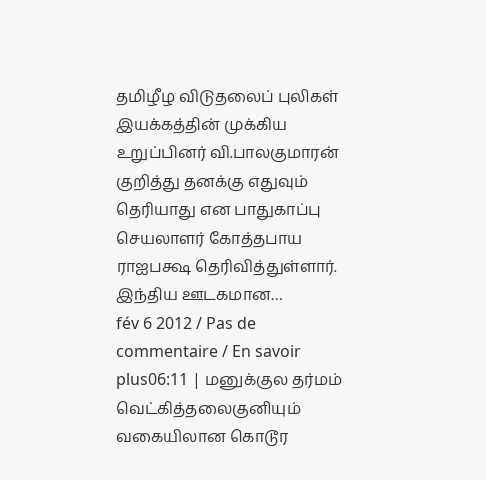தமிழீழ விடுதலைப் புலிகள் இயக்கத்தின் முக்கிய உறுப்பினர் வி.பாலகுமாரன் குறித்து தனக்கு எதுவும் தெரியாது என பாதுகாப்பு செயலாளர் கோத்தபாய ராஐபக்ஷ தெரிவித்துள்ளார். இந்திய ஊடகமான…
fév 6 2012 / Pas de commentaire / En savoir plus06:11 | மனுக்குல தர்மம் வெட்கித்தலைகுனியும் வகையிலான கொடூர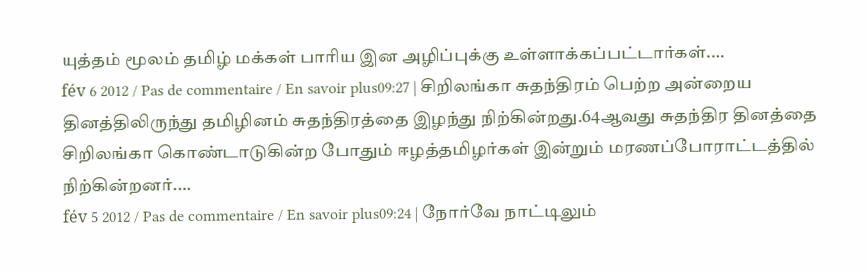யுத்தம் மூலம் தமிழ் மக்கள் பாரிய இன அழிப்புக்கு உள்ளாக்கப்பட்டார்கள்.…
fév 6 2012 / Pas de commentaire / En savoir plus09:27 | சிறிலங்கா சுதந்திரம் பெற்ற அன்றைய தினத்திலிருந்து தமிழினம் சுதந்திரத்தை இழந்து நிற்கின்றது.64ஆவது சுதந்திர தினத்தை சிறிலங்கா கொண்டாடுகின்ற போதும் ஈழத்தமிழர்கள் இன்றும் மரணப்போராட்டத்தில் நிற்கின்றனர்.…
fév 5 2012 / Pas de commentaire / En savoir plus09:24 | நோர்வே நாட்டிலும்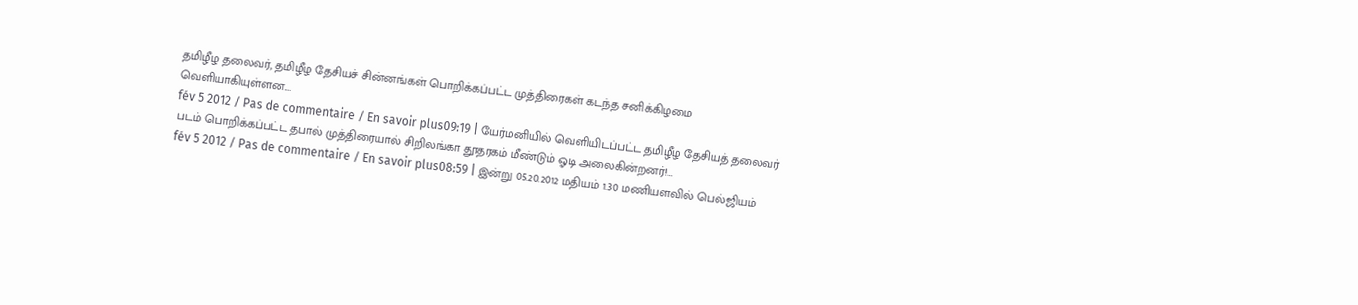தமிழீழ தலைவர், தமிழீழ தேசியச் சின்னங்கள் பொறிக்கப்பட்ட முத்திரைகள் கடந்த சனிக்கிழமை வெளியாகியுள்ளன.…
fév 5 2012 / Pas de commentaire / En savoir plus09:19 | யேர்மனியில் வெளியிடப்பட்ட தமிழீழ தேசியத் தலைவர் படம் பொறிக்கப்பட்ட தபால் முத்திரையால் சிறிலங்கா தூதரகம் மீண்டும் ஓடி அலைகின்றனர்!…
fév 5 2012 / Pas de commentaire / En savoir plus08:59 | இன்று 05.20.2012 மதியம் 1.30 மணியளவில் பெல்ஜியம்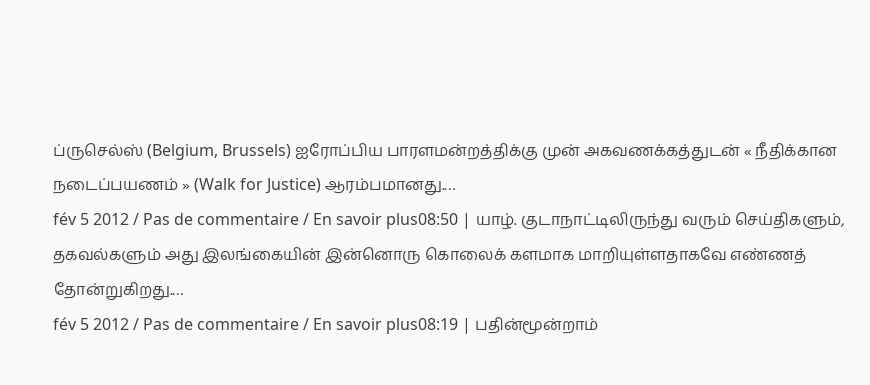ப்ருசெல்ஸ் (Belgium, Brussels) ஐரோப்பிய பாரளமன்றத்திக்கு முன் அகவணக்கத்துடன் « நீதிக்கான நடைப்பயணம் » (Walk for Justice) ஆரம்பமானது.…
fév 5 2012 / Pas de commentaire / En savoir plus08:50 | யாழ். குடாநாட்டிலிருந்து வரும் செய்திகளும், தகவல்களும் அது இலங்கையின் இன்னொரு கொலைக் களமாக மாறியுள்ளதாகவே எண்ணத் தோன்றுகிறது.…
fév 5 2012 / Pas de commentaire / En savoir plus08:19 | பதின்மூன்றாம்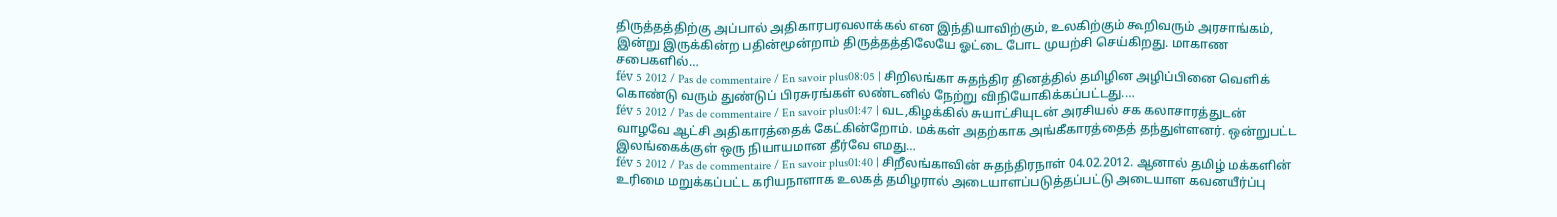திருத்தத்திற்கு அப்பால் அதிகாரபரவலாக்கல் என இந்தியாவிற்கும், உலகிற்கும் கூறிவரும் அரசாங்கம், இன்று இருக்கின்ற பதின்மூன்றாம் திருத்தத்திலேயே ஓட்டை போட முயற்சி செய்கிறது. மாகாண சபைகளில்…
fév 5 2012 / Pas de commentaire / En savoir plus08:05 | சிறிலங்கா சுதந்திர தினத்தில் தமிழின அழிப்பினை வெளிக் கொண்டு வரும் துண்டுப் பிரசுரங்கள் லண்டனில் நேற்று விநியோகிக்கப்பட்டது.…
fév 5 2012 / Pas de commentaire / En savoir plus01:47 | வட,கிழக்கில் சுயாட்சியுடன் அரசியல் சக கலாசாரத்துடன் வாழவே ஆட்சி அதிகாரத்தைக் கேட்கின்றோம். மக்கள் அதற்காக அங்கீகாரத்தைத் தந்துள்ளனர். ஒன்றுபட்ட இலங்கைக்குள் ஒரு நியாயமான தீர்வே எமது…
fév 5 2012 / Pas de commentaire / En savoir plus01:40 | சிறீலங்காவின் சுதந்திரநாள் 04.02.2012. ஆனால் தமிழ் மக்களின் உரிமை மறுக்கப்பட்ட கரியநாளாக உலகத் தமிழரால் அடையாளப்படுத்தப்பட்டு அடையாள கவனயீர்ப்பு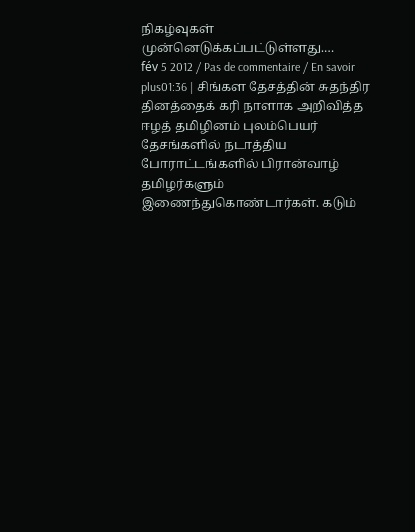நிகழ்வுகள் முன்னெடுக்கப்பட்டுள்ளது.…
fév 5 2012 / Pas de commentaire / En savoir plus01:36 | சிங்கள தேசத்தின் சுதந்திர தினத்தைக் கரி நாளாக அறிவித்த ஈழத் தமிழினம் புலம்பெயர் தேசங்களில் நடாத்திய போராட்டங்களில் பிரான்வாழ் தமிழர்களும் இணைந்துகொண்டார்கள். கடும்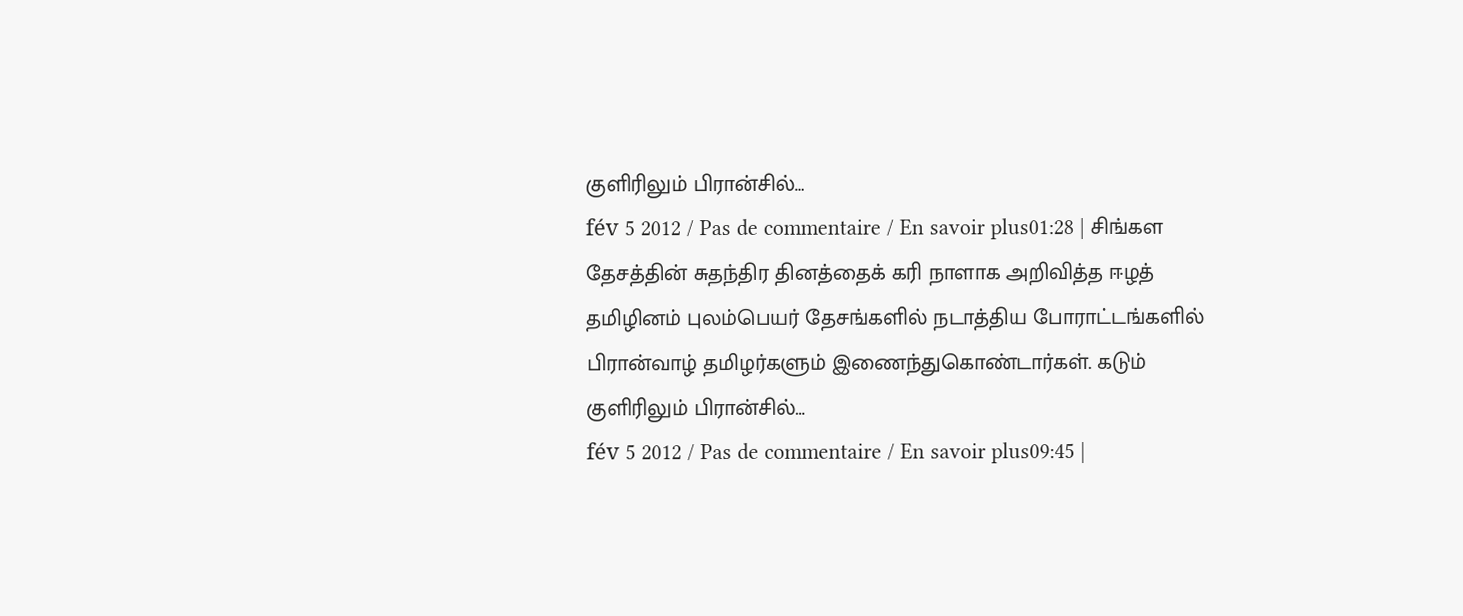குளிரிலும் பிரான்சில்…
fév 5 2012 / Pas de commentaire / En savoir plus01:28 | சிங்கள தேசத்தின் சுதந்திர தினத்தைக் கரி நாளாக அறிவித்த ஈழத் தமிழினம் புலம்பெயர் தேசங்களில் நடாத்திய போராட்டங்களில் பிரான்வாழ் தமிழர்களும் இணைந்துகொண்டார்கள். கடும் குளிரிலும் பிரான்சில்…
fév 5 2012 / Pas de commentaire / En savoir plus09:45 |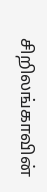சிறிலங்காவின்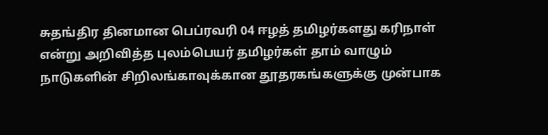சுதங்திர தினமான பெப்ரவரி 04 ஈழத் தமிழர்களது கரிநாள் என்று அறிவித்த புலம்பெயர் தமிழர்கள் தாம் வாழும் நாடுகளின் சிறிலங்காவுக்கான தூதரகங்களுக்கு முன்பாக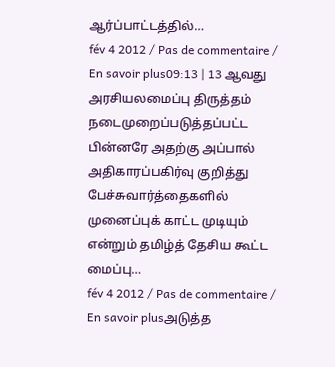ஆர்ப்பாட்டத்தில்…
fév 4 2012 / Pas de commentaire / En savoir plus09:13 | 13 ஆவது அரசியலமைப்பு திருத்தம் நடைமுறைப்படுத்தப்பட்ட பின்னரே அதற்கு அப்பால் அதிகாரப்பகிர்வு குறித்து பேச்சுவார்த்தைகளில் முனைப்புக் காட்ட முடியும் என்றும் தமிழ்த் தேசிய கூட்ட மைப்பு…
fév 4 2012 / Pas de commentaire / En savoir plusஅடுத்த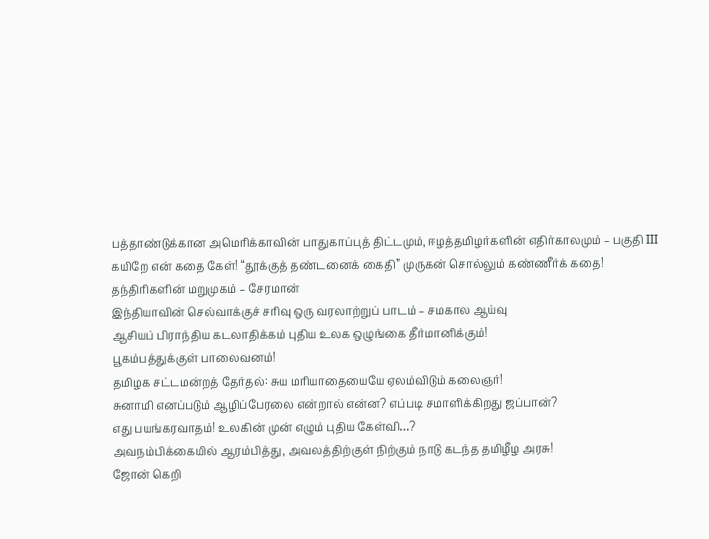பத்தாண்டுக்கான அமெரிக்காவின் பாதுகாப்புத் திட்டமும், ஈழத்தமிழர்களின் எதிர்காலமும் – பகுதி III
கயிறே என் கதை கேள்! “தூக்குத் தண்டனைக் கைதி” முருகன் சொல்லும் கண்ணீர்க் கதை!
தந்திரிகளின் மறுமுகம் – சேரமான்
இந்தியாவின் செல்வாக்குச் சரிவு ஒரு வரலாற்றுப் பாடம் – சமகால ஆய்வு
ஆசியப் பிராந்திய கடலாதிக்கம் புதிய உலக ஒழுங்கை தீர்மானிக்கும்!
பூகம்பத்துக்குள் பாலைவனம்!
தமிழக சட்டமன்றத் தேர்தல்: சுய மரியாதையையே ஏலம்விடும் கலைஞர்!
சுனாமி எனப்படும் ஆழிப்பேரலை என்றால் என்ன? எப்படி சமாளிக்கிறது ஜப்பான்?
எது பயங்கரவாதம்! உலகின் முன் எழும் புதிய கேள்வி…?
அவநம்பிக்கையில் ஆரம்பித்து, அவலத்திற்குள் நிற்கும் நாடு கடந்த தமிழீழ அரசு!
ஜோன் கெறி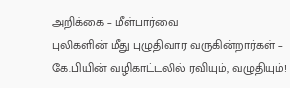அறிக்கை – மீள்பார்வை
புலிகளின் மீது புழுதிவார வருகின்றார்கள் – கே.பியின் வழிகாட்டலில் ரவியும், வழுதியும்!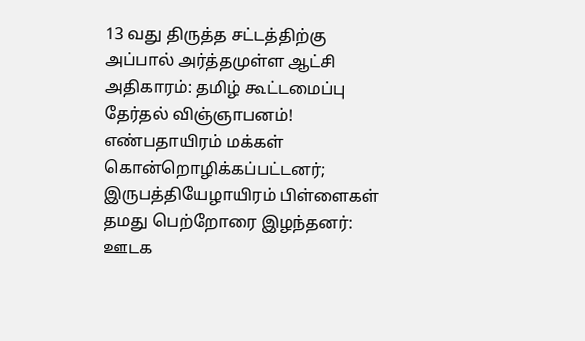13 வது திருத்த சட்டத்திற்கு அப்பால் அர்த்தமுள்ள ஆட்சி அதிகாரம்: தமிழ் கூட்டமைப்பு தேர்தல் விஞ்ஞாபனம்!
எண்பதாயிரம் மக்கள் கொன்றொழிக்கப்பட்டனர்; இருபத்தியேழாயிரம் பிள்ளைகள் தமது பெற்றோரை இழந்தனர்: ஊடக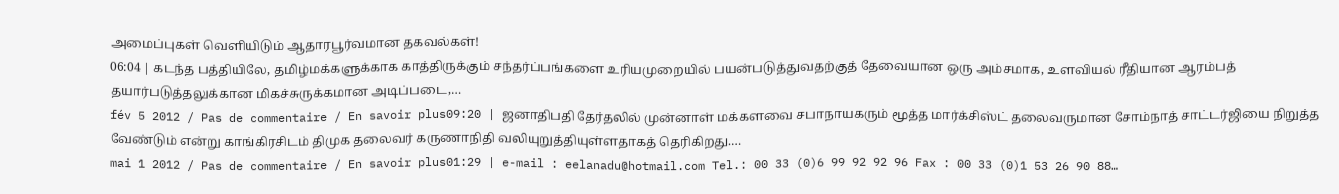அமைப்புகள் வெளியிடும் ஆதாரபூர்வமான தகவல்கள்!
06:04 | கடந்த பத்தியிலே, தமிழ்மக்களுக்காக காத்திருக்கும் சந்தர்ப்பங்களை உரியமுறையில் பயன்படுத்துவதற்குத் தேவையான ஒரு அம்சமாக, உளவியல் ரீதியான ஆரம்பத் தயார்படுத்தலுக்கான மிகச்சுருக்கமான அடிப்படை,…
fév 5 2012 / Pas de commentaire / En savoir plus09:20 | ஜனாதிபதி தேர்தலில் முன்னாள் மக்களவை சபாநாயகரும் மூத்த மார்க்சிஸ்ட் தலைவருமான சோம்நாத் சாட்டர்ஜியை நிறுத்த வேண்டும் என்று காங்கிரசிடம் திமுக தலைவர் கருணாநிதி வலியுறுத்தியுள்ளதாகத் தெரிகிறது.…
mai 1 2012 / Pas de commentaire / En savoir plus01:29 | e-mail : eelanadu@hotmail.com Tel.: 00 33 (0)6 99 92 92 96 Fax : 00 33 (0)1 53 26 90 88…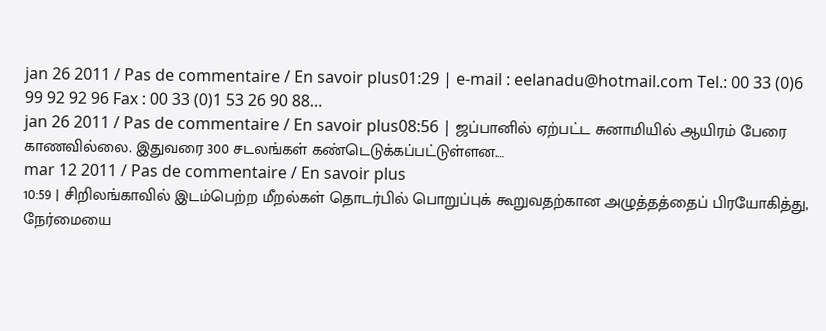jan 26 2011 / Pas de commentaire / En savoir plus01:29 | e-mail : eelanadu@hotmail.com Tel.: 00 33 (0)6 99 92 92 96 Fax : 00 33 (0)1 53 26 90 88…
jan 26 2011 / Pas de commentaire / En savoir plus08:56 | ஜப்பானில் ஏற்பட்ட சுனாமியில் ஆயிரம் பேரை காணவில்லை. இதுவரை 300 சடலங்கள் கண்டெடுக்கப்பட்டுள்ளன.…
mar 12 2011 / Pas de commentaire / En savoir plus
10:59 | சிறிலங்காவில் இடம்பெற்ற மீறல்கள் தொடர்பில் பொறுப்புக் கூறுவதற்கான அழுத்தத்தைப் பிரயோகித்து, நேர்மையை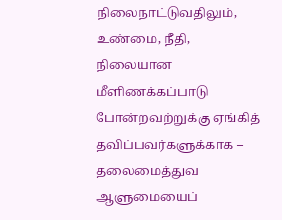நிலைநாட்டுவதிலும், உண்மை, நீதி, நிலையான மீளிணக்கப்பாடு போன்றவற்றுக்கு ஏங்கித் தவிப்பவர்களுக்காக – தலைமைத்துவ ஆளுமையைப்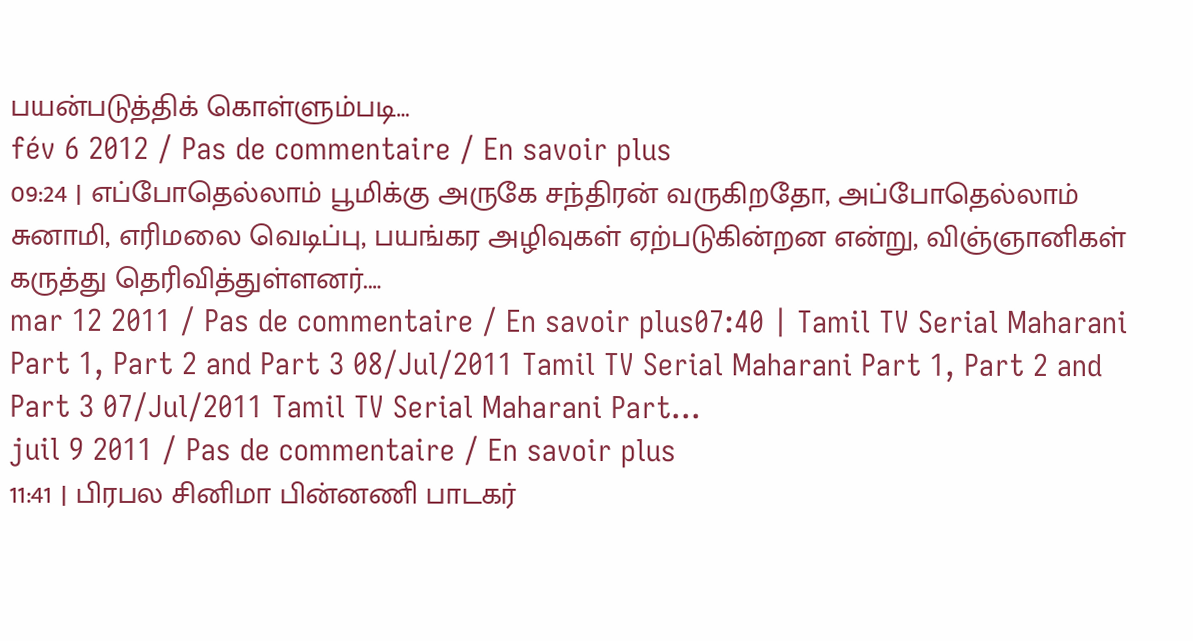பயன்படுத்திக் கொள்ளும்படி…
fév 6 2012 / Pas de commentaire / En savoir plus
09:24 | எப்போதெல்லாம் பூமிக்கு அருகே சந்திரன் வருகிறதோ, அப்போதெல்லாம் சுனாமி, எரிமலை வெடிப்பு, பயங்கர அழிவுகள் ஏற்படுகின்றன என்று, விஞ்ஞானிகள் கருத்து தெரிவித்துள்ளனர்.…
mar 12 2011 / Pas de commentaire / En savoir plus07:40 | Tamil TV Serial Maharani Part 1, Part 2 and Part 3 08/Jul/2011 Tamil TV Serial Maharani Part 1, Part 2 and Part 3 07/Jul/2011 Tamil TV Serial Maharani Part…
juil 9 2011 / Pas de commentaire / En savoir plus
11:41 | பிரபல சினிமா பின்னணி பாடகர்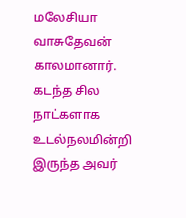மலேசியா வாசுதேவன் காலமானார். கடந்த சில நாட்களாக உடல்நலமின்றி இருந்த அவர்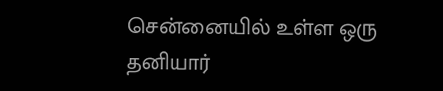சென்னையில் உள்ள ஒரு தனியார்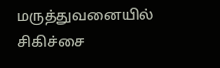மருத்துவனையில் சிகிச்சை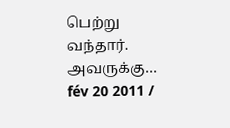பெற்று வந்தார். அவருக்கு…
fév 20 2011 /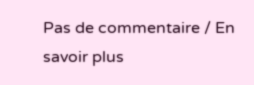Pas de commentaire / En savoir plus